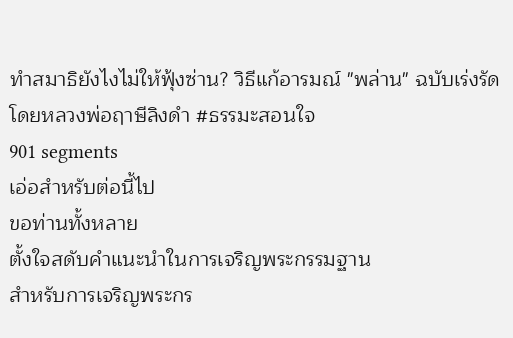ทำสมาธิยังไงไม่ให้ฟุ้งซ่าน? วิธีแก้อารมณ์ "พล่าน" ฉบับเร่งรัด โดยหลวงพ่อฤาษีลิงดำ #ธรรมะสอนใจ
901 segments
เอ่อสำหรับต่อนี้ไป
ขอท่านทั้งหลาย
ตั้งใจสดับคำแนะนำในการเจริญพระกรรมฐาน
สำหรับการเจริญพระกร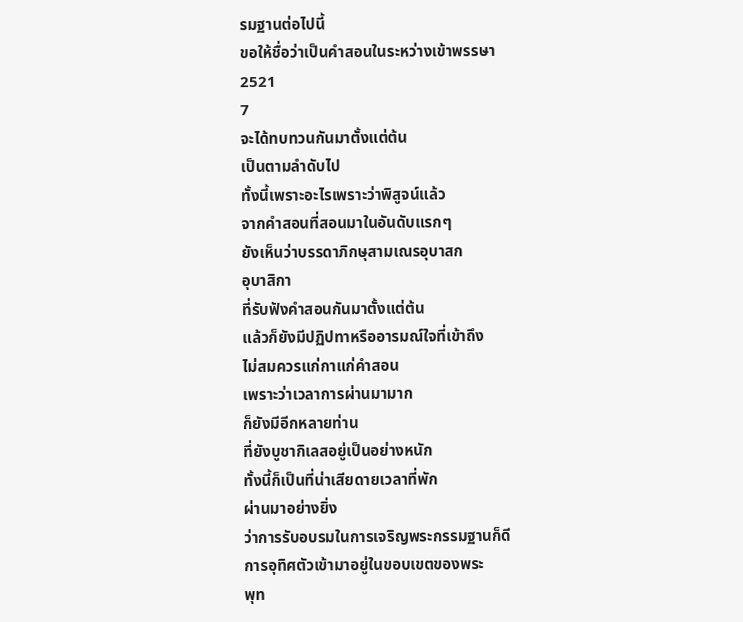รมฐานต่อไปนี้
ขอให้ชื่อว่าเป็นคำสอนในระหว่างเข้าพรรษา
2521
7
จะได้ทบทวนกันมาตั้งแต่ต้น
เป็นตามลำดับไป
ทั้งนี้เพราะอะไรเพราะว่าพิสูจน์แล้ว
จากคำสอนที่สอนมาในอันดับแรกๆ
ยังเห็นว่าบรรดาภิกษุสามเณรอุบาสก
อุบาสิกา
ที่รับฟังคำสอนกันมาตั้งแต่ต้น
แล้วก็ยังมีปฏิปทาหรืออารมณ์ใจที่เข้าถึง
ไม่สมควรแก่กาแก่คำสอน
เพราะว่าเวลาการผ่านมามาก
ก็ยังมีอีกหลายท่าน
ที่ยังบูชากิเลสอยู่เป็นอย่างหนัก
ทั้งนี้ก็เป็นที่น่าเสียดายเวลาที่พัก
ผ่านมาอย่างยิ่ง
ว่าการรับอบรมในการเจริญพระกรรมฐานก็ดี
การอุทิศตัวเข้ามาอยู่ในขอบเขตของพระ
พุท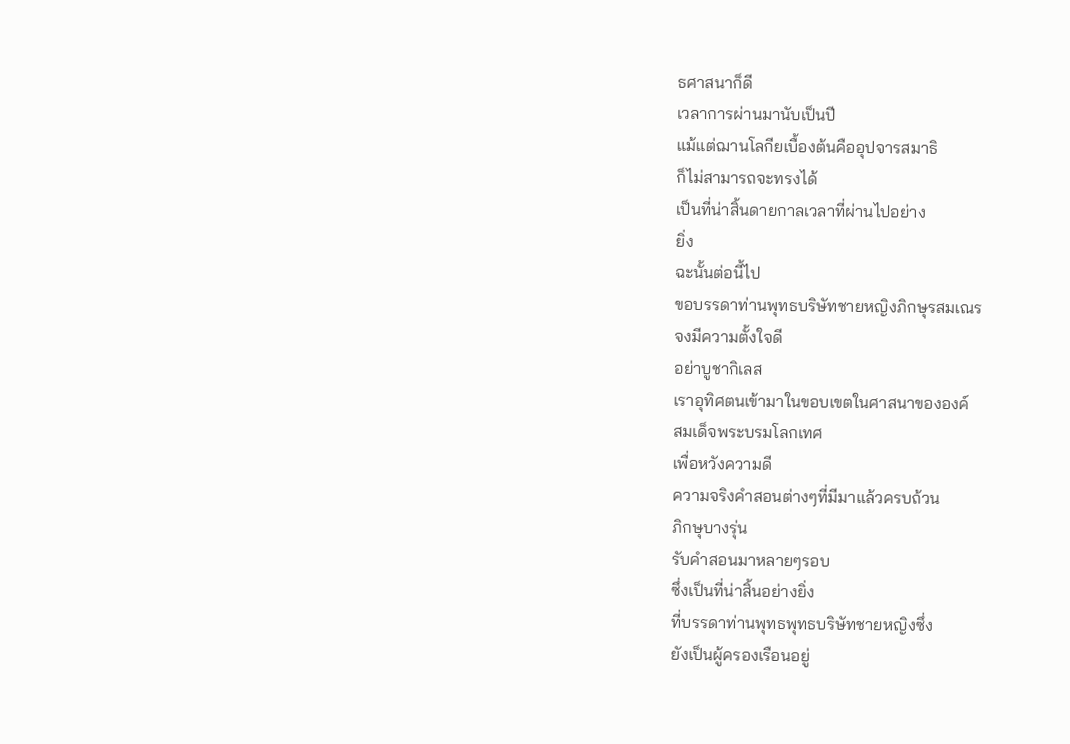ธศาสนาก็ดี
เวลาการผ่านมานับเป็นปี
แม้แต่ฌานโลกียเบื้องต้นคืออุปจารสมาธิ
ก็ไม่สามารถจะทรงได้
เป็นที่น่าสิ้นดายกาลเวลาที่ผ่านไปอย่าง
ยิ่ง
ฉะนั้นต่อนี้ไป
ขอบรรดาท่านพุทธบริษัทชายหญิงภิกษุรสมเณร
จงมีความตั้งใจดี
อย่าบูชากิเลส
เราอุทิศตนเข้ามาในขอบเขตในศาสนาขององค์
สมเด็จพระบรมโลกเทศ
เพื่อหวังความดี
ความจริงคำสอนต่างๆที่มีมาแล้วครบถ้วน
ภิกษุบางรุ่น
รับคำสอนมาหลายๆรอบ
ซึ่งเป็นที่น่าสิ้นอย่างยิ่ง
ที่บรรดาท่านพุทธพุทธบริษัทชายหญิงซึ่ง
ยังเป็นผู้ครองเรือนอยู่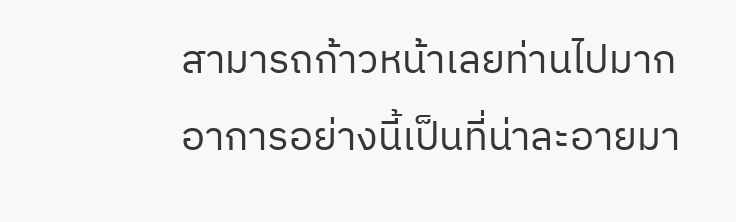สามารถก้าวหน้าเลยท่านไปมาก
อาการอย่างนี้เป็นที่น่าละอายมา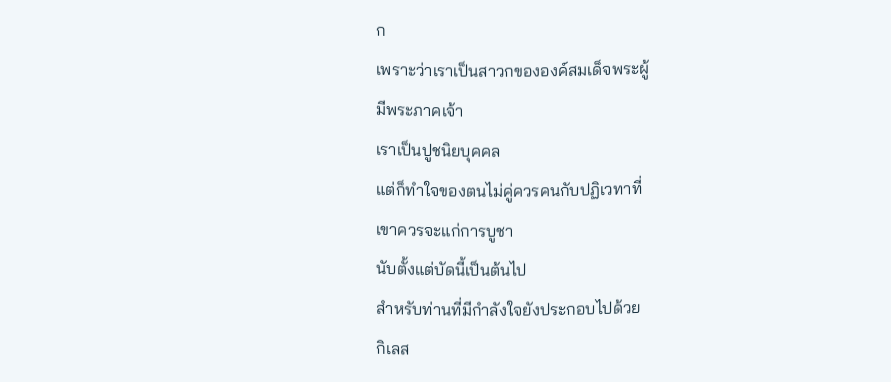ก
เพราะว่าเราเป็นสาวกขององค์สมเด็จพระผู้
มีพระภาคเจ้า
เราเป็นปูชนิยบุคคล
แต่ก็ทำใจของตนไม่คู่ควรคนกับปฏิเวทาที่
เขาควรจะแก่การบูชา
นับตั้งแต่บัดนี้เป็นต้นไป
สำหรับท่านที่มีกำลังใจยังประกอบไปด้วย
กิเลส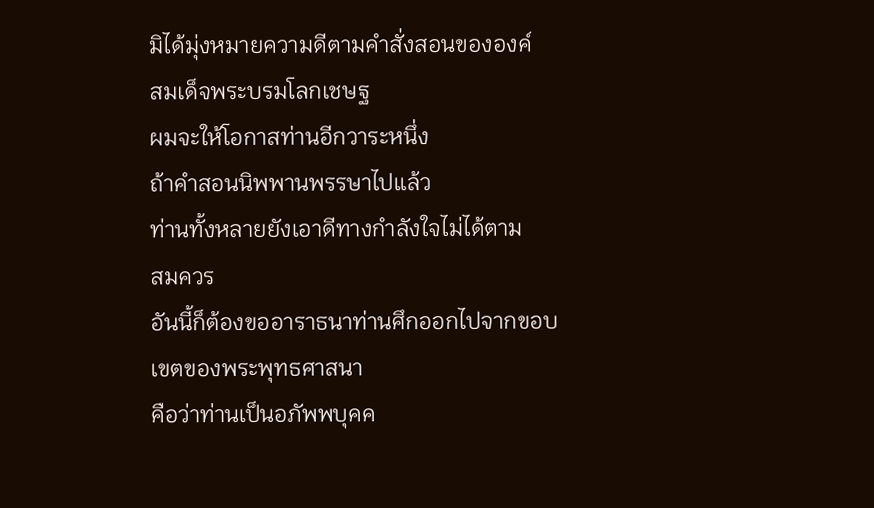มิได้มุ่งหมายความดีตามคำสั่งสอนขององค์
สมเด็จพระบรมโลกเชษฐ
ผมจะให้โอกาสท่านอีกวาระหนึ่ง
ถ้าคำสอนนิพพานพรรษาไปแล้ว
ท่านทั้งหลายยังเอาดีทางกำลังใจไม่ได้ตาม
สมควร
อันนี้ก็ต้องขออาราธนาท่านศึกออกไปจากขอบ
เขตของพระพุทธศาสนา
คือว่าท่านเป็นอภัพพบุคค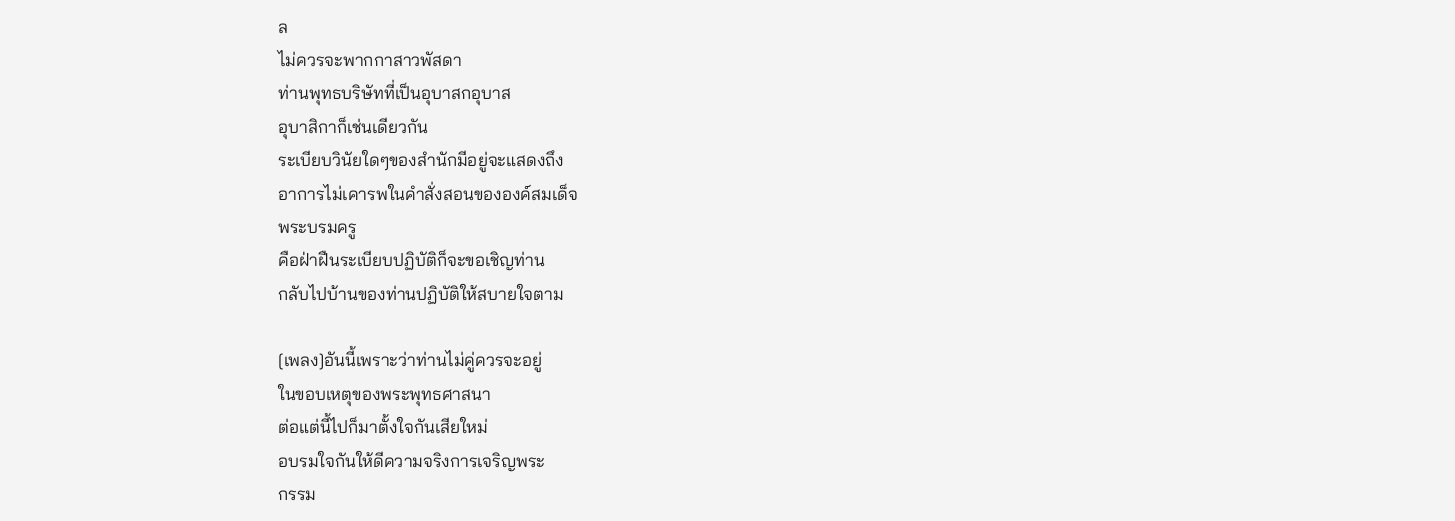ล
ไม่ควรจะพากกาสาวพัสดา
ท่านพุทธบริษัทที่เป็นอุบาสกอุบาส
อุบาสิกาก็เช่นเดียวกัน
ระเบียบวินัยใดๆของสำนักมีอยู่จะแสดงถึง
อาการไม่เคารพในคำสั่งสอนขององค์สมเด็จ
พระบรมครู
คือฝ่าฝืนระเบียบปฏิบัติก็จะขอเชิญท่าน
กลับไปบ้านของท่านปฏิบัติให้สบายใจตาม

[เพลง]อันนี้เพราะว่าท่านไม่คู่ควรจะอยู่
ในขอบเหตุของพระพุทธศาสนา
ต่อแต่นี้ไปก็มาตั้งใจกันเสียใหม่
อบรมใจกันให้ดีความจริงการเจริญพระ
กรรม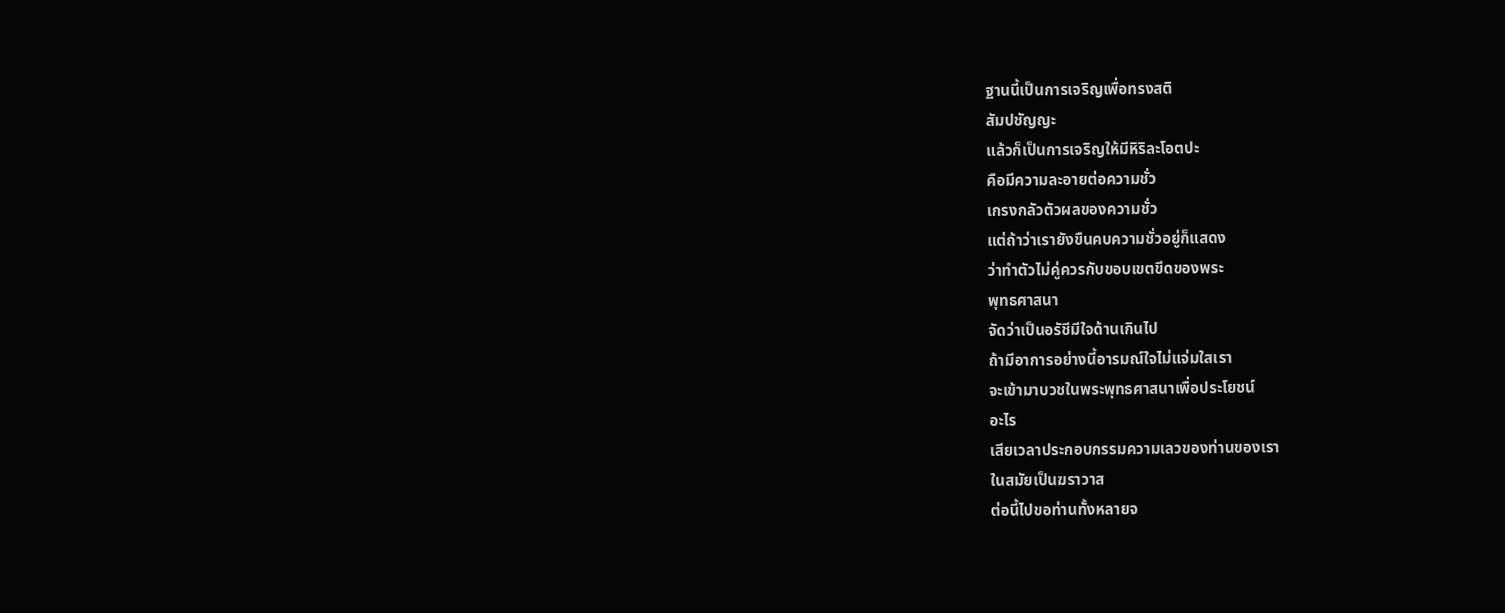ฐานนี้เป็นการเจริญเพื่อทรงสติ
สัมปชัญญะ
แล้วก็เป็นการเจริญให้มีหิริละโอตปะ
คือมีความละอายต่อความชั่ว
เกรงกลัวตัวผลของความชั่ว
แต่ถ้าว่าเรายังขืนคบความชั่วอยู่ก็แสดง
ว่าทำตัวไม่คู่ควรกับขอบเขตขีดของพระ
พุทธศาสนา
จัดว่าเป็นอรัชีมีใจด้านเกินไป
ถ้ามีอาการอย่างนี้อารมณ์ใจไม่แจ่มใสเรา
จะเข้ามาบวชในพระพุทธศาสนาเพื่อประโยชน์
อะไร
เสียเวลาประกอบกรรมความเลวของท่านของเรา
ในสมัยเป็นฆราวาส
ต่อนี้ไปขอท่านทั้งหลายจ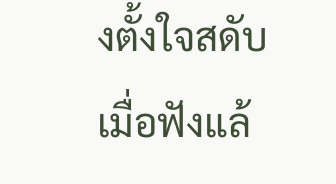งตั้งใจสดับ
เมื่อฟังแล้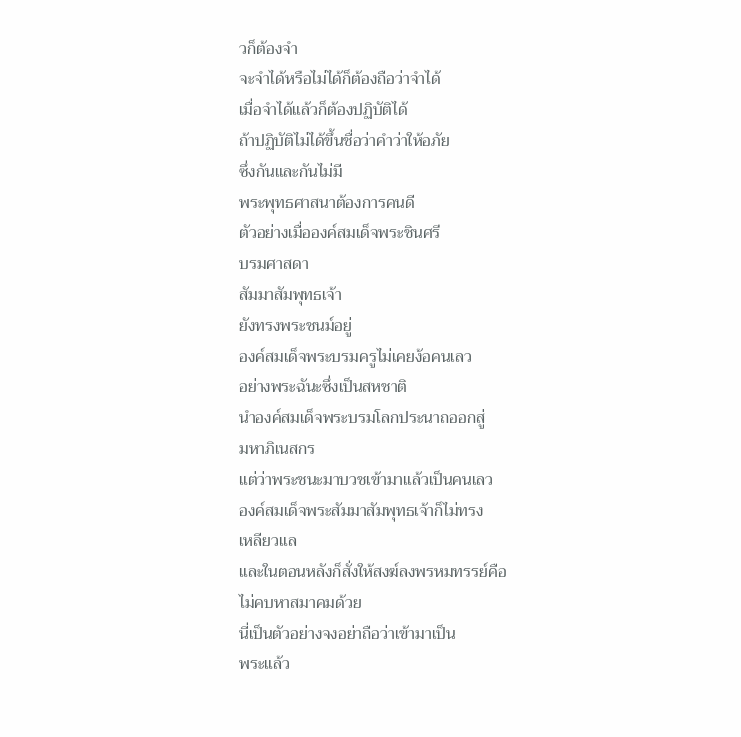วก็ต้องจำ
จะจำได้หรือไม่ได้ก็ต้องถือว่าจำได้
เมื่อจำได้แล้วก็ต้องปฏิบัติได้
ถ้าปฏิบัติไม่ได้ขึ้นชื่อว่าคำว่าให้อภัย
ซึ่งกันและกันไม่มี
พระพุทธศาสนาต้องการคนดี
ตัวอย่างเมื่อองค์สมเด็จพระชินศรี
บรมศาสดา
สัมมาสัมพุทธเจ้า
ยังทรงพระชนม์อยู่
องค์สมเด็จพระบรมครูไม่เคยง้อคนเลว
อย่างพระฉันะซึ่งเป็นสหชาติ
นำองค์สมเด็จพระบรมโลกประนาถออกสู่
มหาภิเนสกร
แต่ว่าพระชนะมาบวชเข้ามาแล้วเป็นคนเลว
องค์สมเด็จพระสัมมาสัมพุทธเจ้าก็ไม่ทรง
เหลียวแล
และในตอนหลังก็สั่งให้สงฆ์ลงพรหมทรรย์คือ
ไม่คบหาสมาคมด้วย
นี่เป็นตัวอย่างจงอย่าถือว่าเข้ามาเป็น
พระแล้ว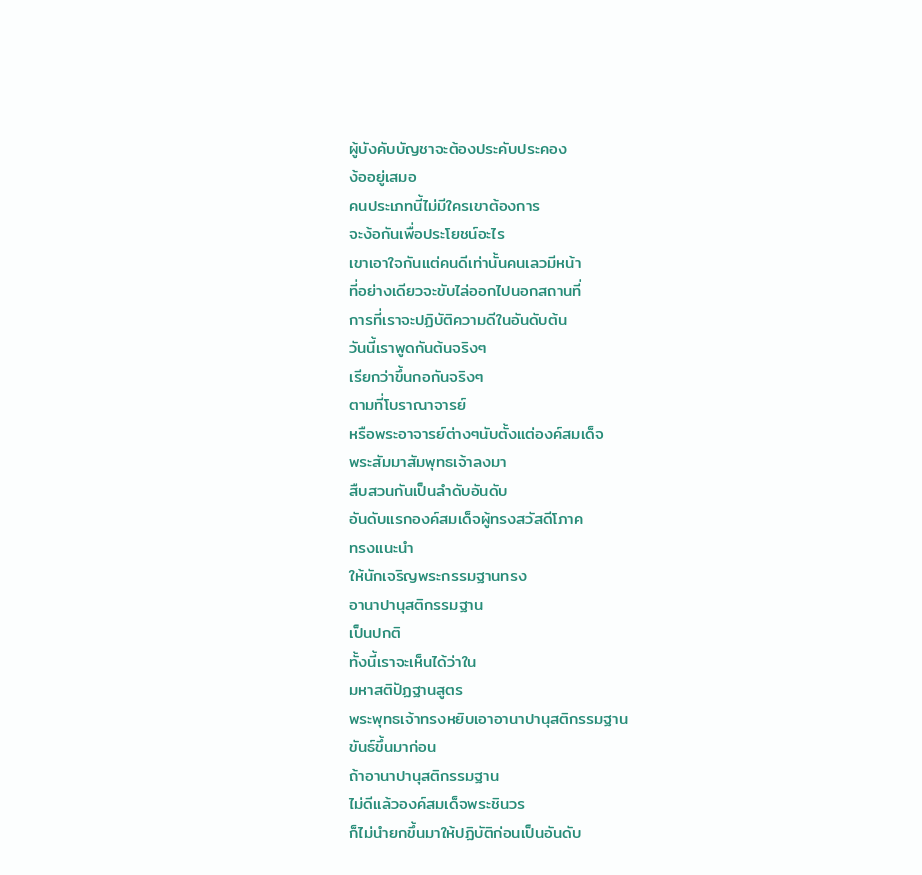ผู้บังคับบัญชาจะต้องประคับประคอง
ง้ออยู่เสมอ
คนประเภทนี้ไม่มีใครเขาต้องการ
จะง้อกันเพื่อประโยชน์อะไร
เขาเอาใจกันแต่คนดีเท่านั้นคนเลวมีหน้า
ที่อย่างเดียวจะขับไล่ออกไปนอกสถานที่
การที่เราจะปฏิบัติความดีในอันดับต้น
วันนี้เราพูดกันต้นจริงๆ
เรียกว่าขึ้นกอกันจริงๆ
ตามที่โบราณาจารย์
หรือพระอาจารย์ต่างๆนับตั้งแต่องค์สมเด็จ
พระสัมมาสัมพุทธเจ้าลงมา
สืบสวนกันเป็นลำดับอันดับ
อันดับแรกองค์สมเด็จผู้ทรงสวัสดีโภาค
ทรงแนะนำ
ให้นักเจริญพระกรรมฐานทรง
อานาปานุสติกรรมฐาน
เป็นปกติ
ทั้งนี้เราจะเห็นได้ว่าใน
มหาสติปัฏฐานสูตร
พระพุทธเจ้าทรงหยิบเอาอานาปานุสติกรรมฐาน
ขันธ์ขึ้นมาก่อน
ถ้าอานาปานุสติกรรมฐาน
ไม่ดีแล้วองค์สมเด็จพระชินวร
ก็ไม่นำยกขึ้นมาให้ปฏิบัติก่อนเป็นอันดับ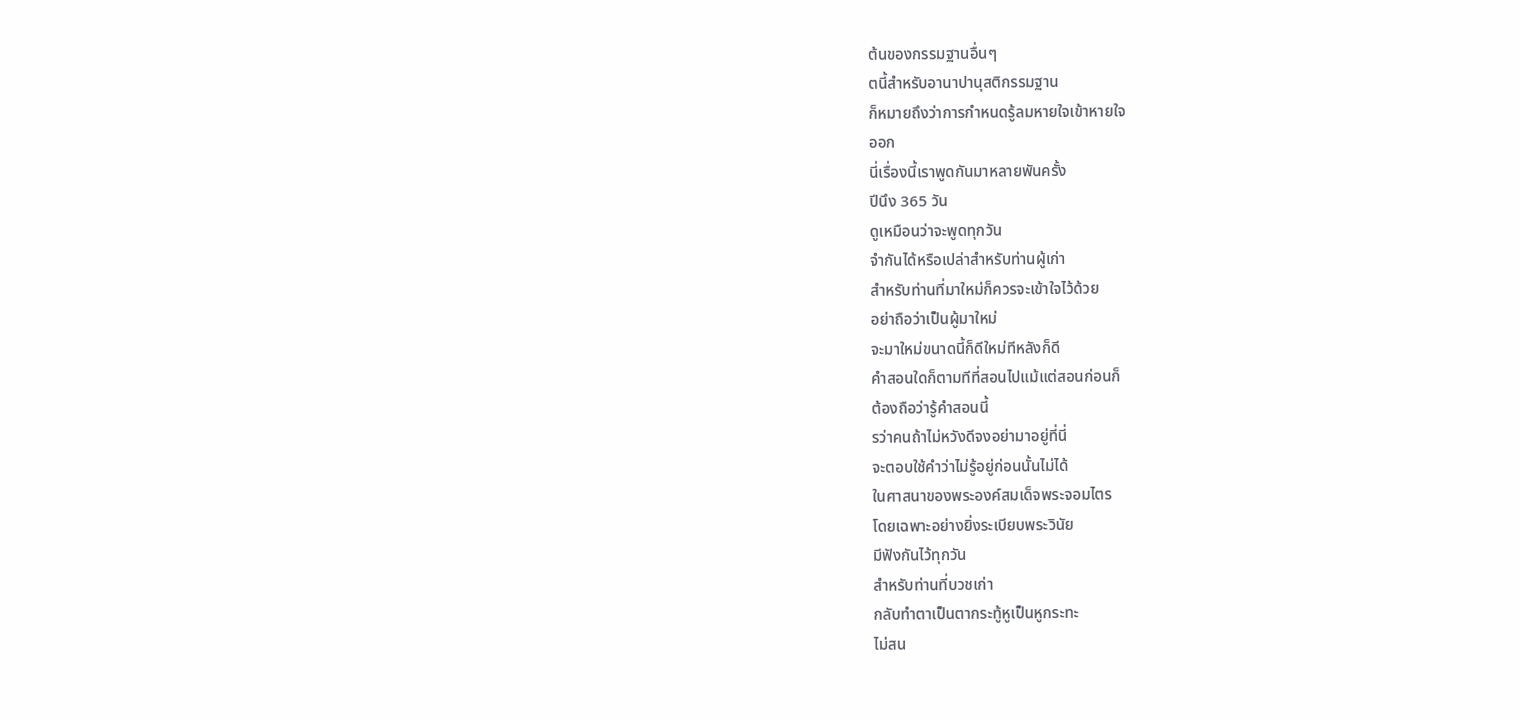ต้นของกรรมฐานอื่นๆ
ตนี้สำหรับอานาปานุสติกรรมฐาน
ก็หมายถึงว่าการกำหนดรู้ลมหายใจเข้าหายใจ
ออก
นี่เรื่องนี้เราพูดกันมาหลายพันครั้ง
ปีนึง 365 วัน
ดูเหมือนว่าจะพูดทุกวัน
จำกันได้หรือเปล่าสำหรับท่านผู้เก่า
สำหรับท่านที่มาใหม่ก็ควรจะเข้าใจไว้ด้วย
อย่าถือว่าเป็นผู้มาใหม่
จะมาใหม่ขนาดนี้ก็ดีใหม่ทีหลังก็ดี
คำสอนใดก็ตามทีที่สอนไปแม้แต่สอนก่อนก็
ต้องถือว่ารู้คำสอนนี้
รว่าคนถ้าไม่หวังดีจงอย่ามาอยู่ที่นี่
จะตอบใช้คำว่าไม่รู้อยู่ก่อนนั้นไม่ได้
ในศาสนาของพระองค์สมเด็จพระจอมไตร
โดยเฉพาะอย่างยิ่งระเบียบพระวินัย
มีฟังกันไว้ทุกวัน
สำหรับท่านที่บวชเก่า
กลับทำตาเป็นตากระทู้หูเป็นหูกระทะ
ไม่สน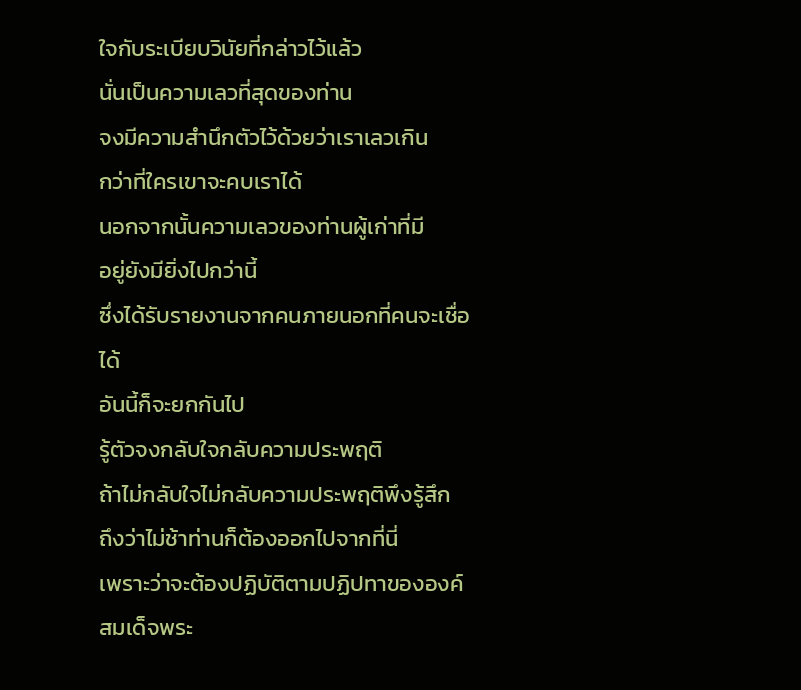ใจกับระเบียบวินัยที่กล่าวไว้แล้ว
นั่นเป็นความเลวที่สุดของท่าน
จงมีความสำนึกตัวไว้ด้วยว่าเราเลวเกิน
กว่าที่ใครเขาจะคบเราได้
นอกจากนั้นความเลวของท่านผู้เก่าที่มี
อยู่ยังมียิ่งไปกว่านี้
ซึ่งได้รับรายงานจากคนภายนอกที่คนจะเชื่อ
ได้
อันนี้ก็จะยกกันไป
รู้ตัวจงกลับใจกลับความประพฤติ
ถ้าไม่กลับใจไม่กลับความประพฤติพึงรู้สึก
ถึงว่าไม่ช้าท่านก็ต้องออกไปจากที่นี่
เพราะว่าจะต้องปฏิบัติตามปฏิปทาขององค์
สมเด็จพระ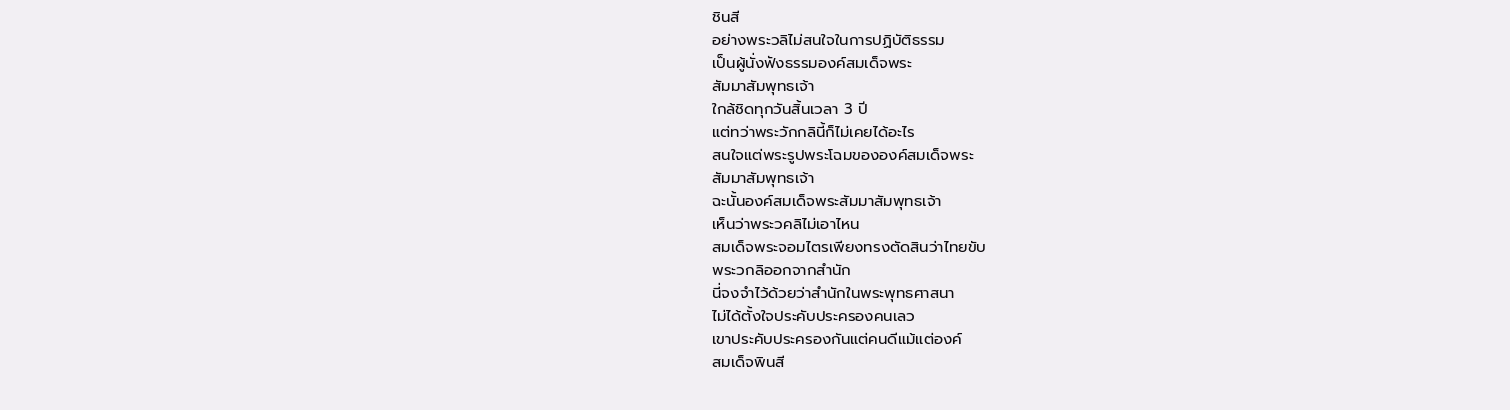ชินสี
อย่างพระวลิไม่สนใจในการปฏิบัติธรรม
เป็นผู้นั่งฟังธรรมองค์สมเด็จพระ
สัมมาสัมพุทธเจ้า
ใกล้ชิดทุกวันสิ้นเวลา 3 ปี
แต่ทว่าพระวักกลินี้ก็ไม่เคยได้อะไร
สนใจแต่พระรูปพระโฉมขององค์สมเด็จพระ
สัมมาสัมพุทธเจ้า
ฉะนั้นองค์สมเด็จพระสัมมาสัมพุทธเจ้า
เห็นว่าพระวคลิไม่เอาไหน
สมเด็จพระจอมไตรเพียงทรงตัดสินว่าไทยขับ
พระวกลิออกจากสำนัก
นี่จงจำไว้ด้วยว่าสำนักในพระพุทธศาสนา
ไม่ได้ตั้งใจประคับประครองคนเลว
เขาประคับประครองกันแต่คนดีแม้แต่องค์
สมเด็จพินสี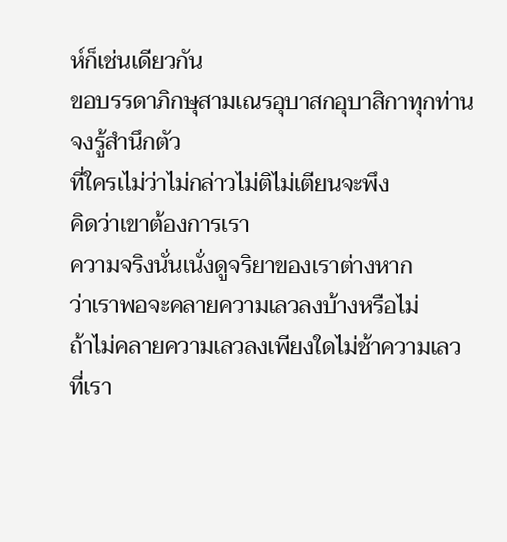ห์ก็เช่นเดียวกัน
ขอบรรดาภิกษุสามเณรอุบาสกอุบาสิกาทุกท่าน
จงรู้สำนึกตัว
ที่ใครเไม่ว่าไม่กล่าวไม่ติไม่เตียนจะพึง
คิดว่าเขาต้องการเรา
ความจริงนั่นเนั่งดูจริยาของเราต่างหาก
ว่าเราพอจะคลายความเลวลงบ้างหรือไม่
ถ้าไม่คลายความเลวลงเพียงใดไม่ช้าความเลว
ที่เรา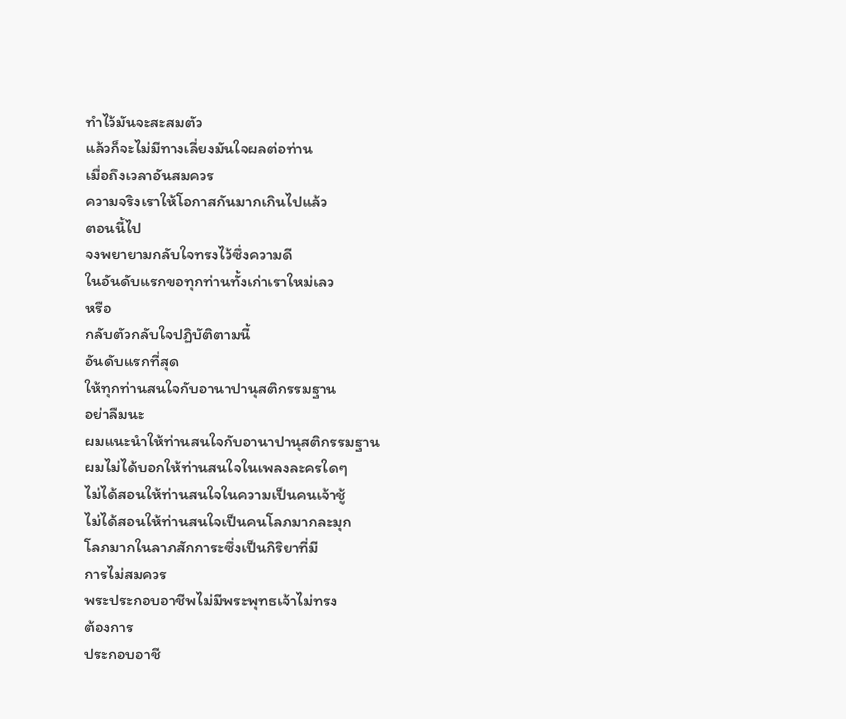ทำไว้มันจะสะสมตัว
แล้วก็จะไม่มีทางเลี่ยงมันใจผลต่อท่าน
เมื่อถึงเวลาอันสมควร
ความจริงเราให้โอกาสกันมากเกินไปแล้ว
ตอนนี้ไป
จงพยายามกลับใจทรงไว้ซึ่งความดี
ในอันดับแรกขอทุกท่านทั้งเก่าเราใหม่เลว
หรือ
กลับตัวกลับใจปฏิบัติตามนี้
อันดับแรกที่สุด
ให้ทุกท่านสนใจกับอานาปานุสติกรรมฐาน
อย่าลืมนะ
ผมแนะนำให้ท่านสนใจกับอานาปานุสติกรรมฐาน
ผมไม่ได้บอกให้ท่านสนใจในเพลงละครใดๆ
ไม่ได้สอนให้ท่านสนใจในความเป็นคนเจ้าชู้
ไม่ได้สอนให้ท่านสนใจเป็นคนโลภมากละมุก
โลภมากในลาภสักการะซึ่งเป็นกิริยาที่มี
การไม่สมควร
พระประกอบอาชีพไม่มีพระพุทธเจ้าไม่ทรง
ต้องการ
ประกอบอาชี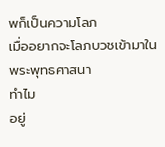พก็เป็นความโลภ
เมื่ออยากจะโลภบวชเข้ามาในพระพุทธศาสนา
ทำไม
อยู่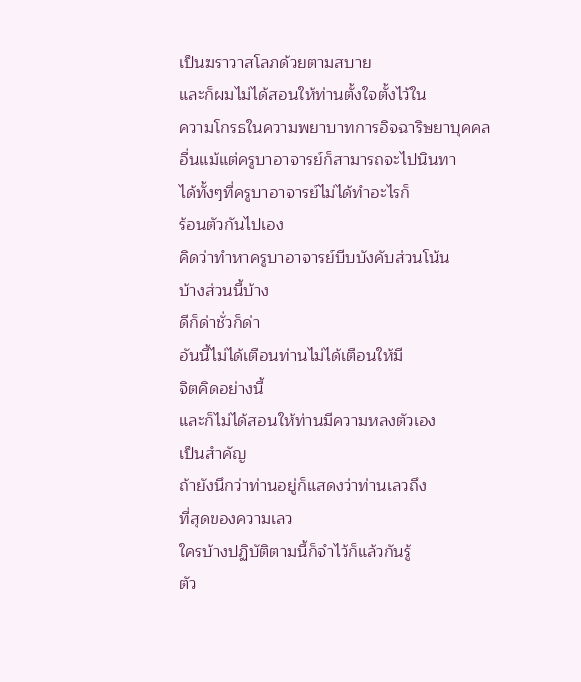เป็นฆราวาสโลภด้วยตามสบาย
และก็ผมไม่ได้สอนให้ท่านตั้งใจตั้งไว้ใน
ความโกรธในความพยาบาทการอิจฉาริษยาบุคคล
อื่นแม้แต่ครูบาอาจารย์ก็สามารถจะไปนินทา
ได้ทั้งๆที่ครูบาอาจารย์ไม่ได้ทำอะไรก็
ร้อนตัวกันไปเอง
คิดว่าทำหาครูบาอาจารย์บีบบังคับส่วนโน้น
บ้างส่วนนี้บ้าง
ดีก็ด่าชั่วก็ด่า
อันนี้ไม่ได้เตือนท่านไม่ได้เตือนให้มี
จิตคิดอย่างนี้
และก็ไม่ได้สอนให้ท่านมีความหลงตัวเอง
เป็นสำคัญ
ถ้ายังนึกว่าท่านอยู่ก็แสดงว่าท่านเลวถึง
ที่สุดของความเลว
ใครบ้างปฏิบัติตามนี้ก็จำไว้ก็แล้วกันรู้
ตัว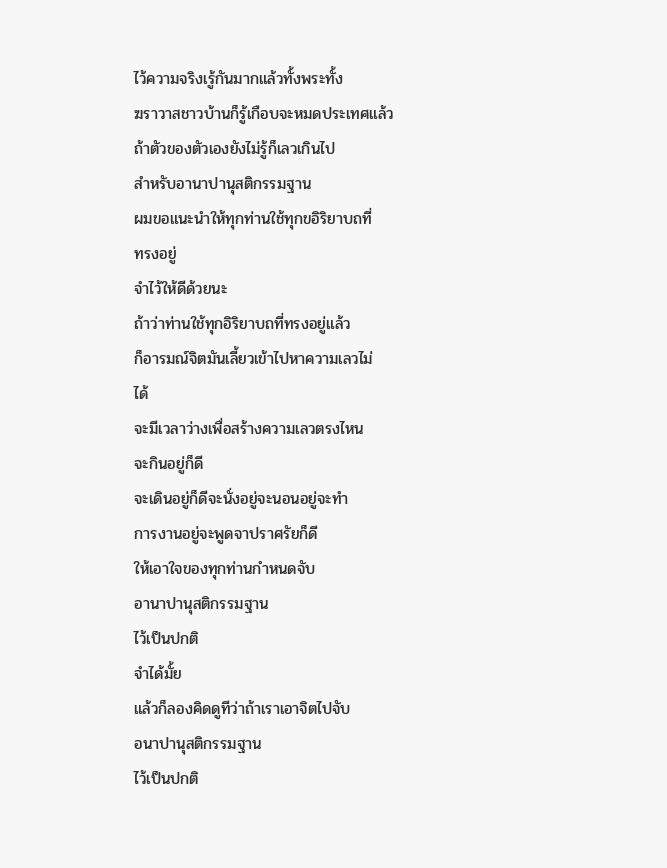ไว้ความจริงเรู้กันมากแล้วทั้งพระทั้ง
ฆราวาสชาวบ้านก็รู้เกือบจะหมดประเทศแล้ว
ถ้าตัวของตัวเองยังไม่รู้ก็เลวเกินไป
สำหรับอานาปานุสติกรรมฐาน
ผมขอแนะนำให้ทุกท่านใช้ทุกขอิริยาบถที่
ทรงอยู่
จำไว้ให้ดีด้วยนะ
ถ้าว่าท่านใช้ทุกอิริยาบถที่ทรงอยู่แล้ว
ก็อารมณ์จิตมันเลี้ยวเข้าไปหาความเลวไม่
ได้
จะมีเวลาว่างเพื่อสร้างความเลวตรงไหน
จะกินอยู่ก็ดี
จะเดินอยู่ก็ดีจะนั่งอยู่จะนอนอยู่จะทำ
การงานอยู่จะพูดจาปราศรัยก็ดี
ให้เอาใจของทุกท่านกำหนดจับ
อานาปานุสติกรรมฐาน
ไว้เป็นปกติ
จำได้มั้ย
แล้วก็ลองคิดดูทีว่าถ้าเราเอาจิตไปจับ
อนาปานุสติกรรมฐาน
ไว้เป็นปกติ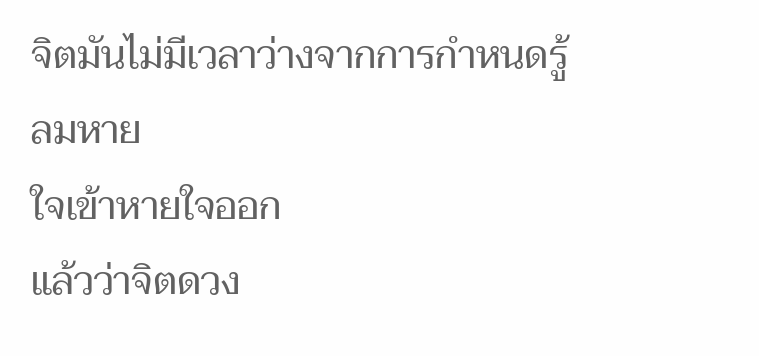จิตมันไม่มีเวลาว่างจากการกำหนดรู้ลมหาย
ใจเข้าหายใจออก
แล้วว่าจิตดวง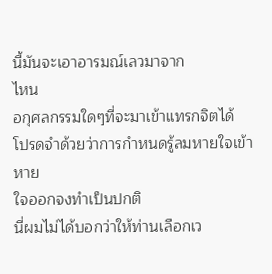นี้มันจะเอาอารมณ์เลวมาจาก
ไหน
อกุศลกรรมใดๆที่จะมาเข้าแทรกจิตได้
โปรดจำด้วยว่าการกำหนดรู้ลมหายใจเข้าหาย
ใจออกจงทำเป็นปกติ
นี่ผมไม่ได้บอกว่าให้ท่านเลือกเว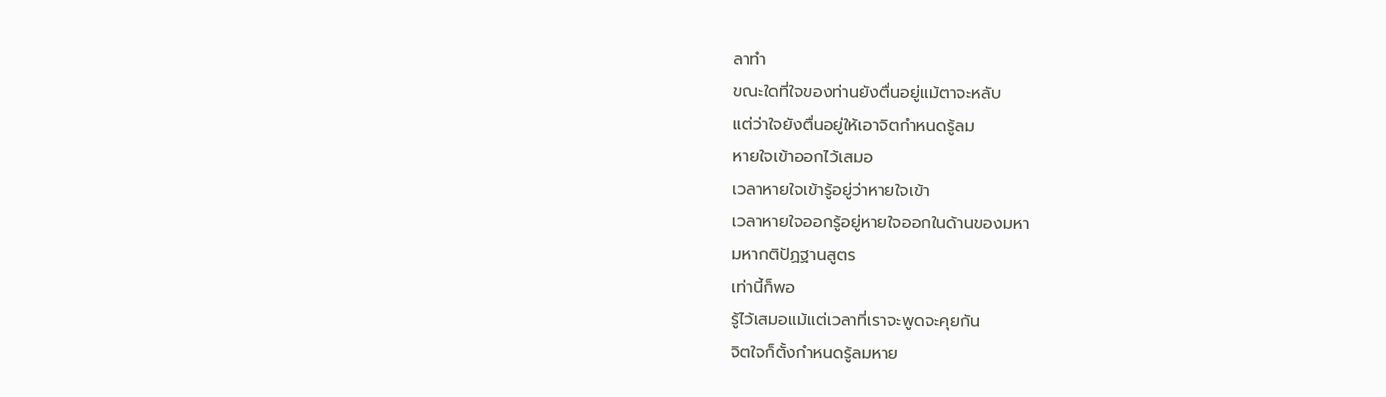ลาทำ
ขณะใดที่ใจของท่านยังตื่นอยู่แม้ตาจะหลับ
แต่ว่าใจยังตื่นอยู่ให้เอาจิตกำหนดรู้ลม
หายใจเข้าออกไว้เสมอ
เวลาหายใจเข้ารู้อยู่ว่าหายใจเข้า
เวลาหายใจออกรู้อยู่หายใจออกในด้านของมหา
มหากติปัฏฐานสูตร
เท่านี้ก็พอ
รู้ไว้เสมอแม้แต่เวลาที่เราจะพูดจะคุยกัน
จิตใจก็ตั้งกำหนดรู้ลมหาย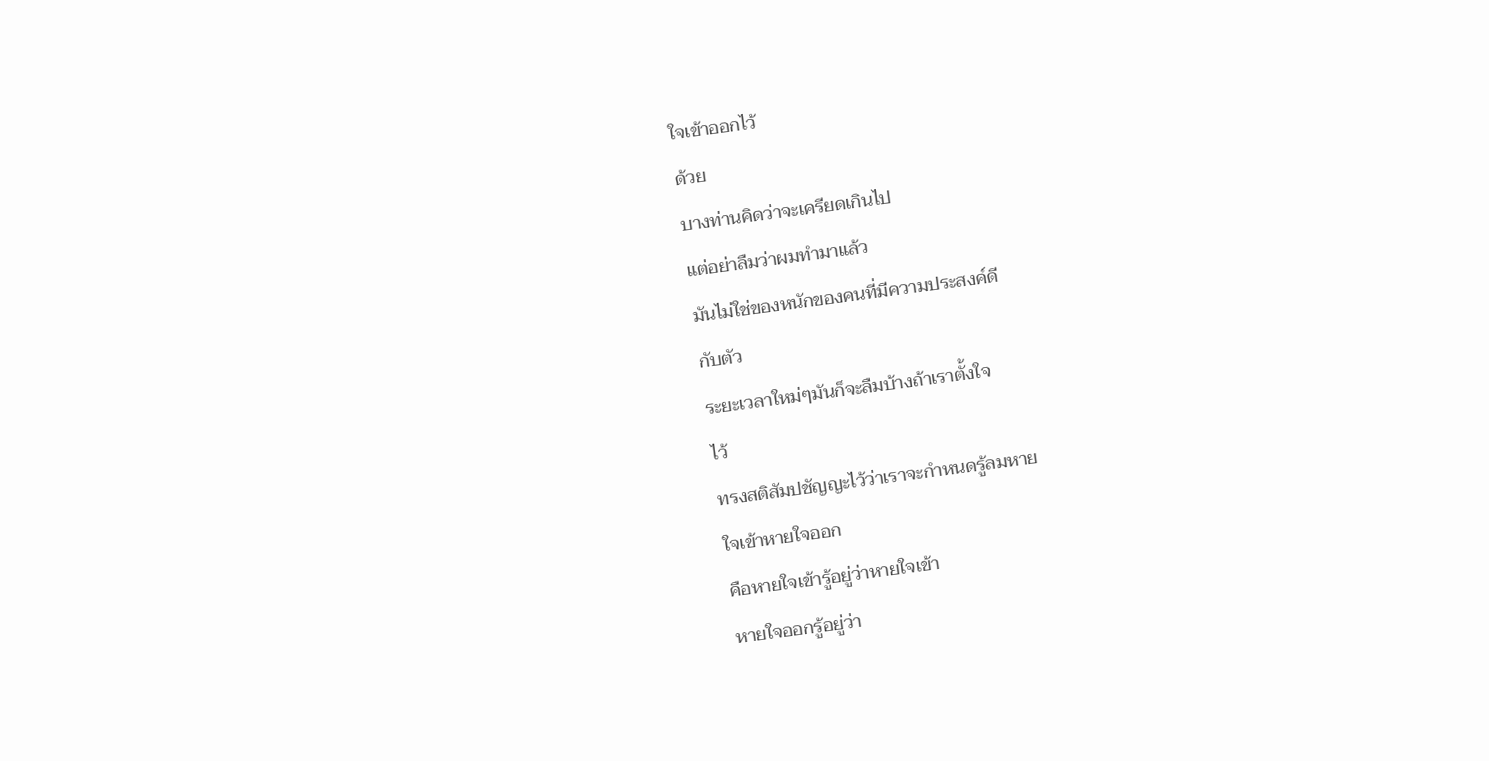ใจเข้าออกไว้
ด้วย
บางท่านคิดว่าจะเครียดเกินไป
แต่อย่าลืมว่าผมทำมาแล้ว
มันไม่ใช่ของหนักของคนที่มีความประสงค์ดี
กับตัว
ระยะเวลาใหม่ๆมันก็จะลืมบ้างถ้าเราตั้งใจ
ไว้
ทรงสติสัมปชัญญะไว้ว่าเราจะกำหนดรู้ลมหาย
ใจเข้าหายใจออก
คือหายใจเข้ารู้อยู่ว่าหายใจเข้า
หายใจออกรู้อยู่ว่า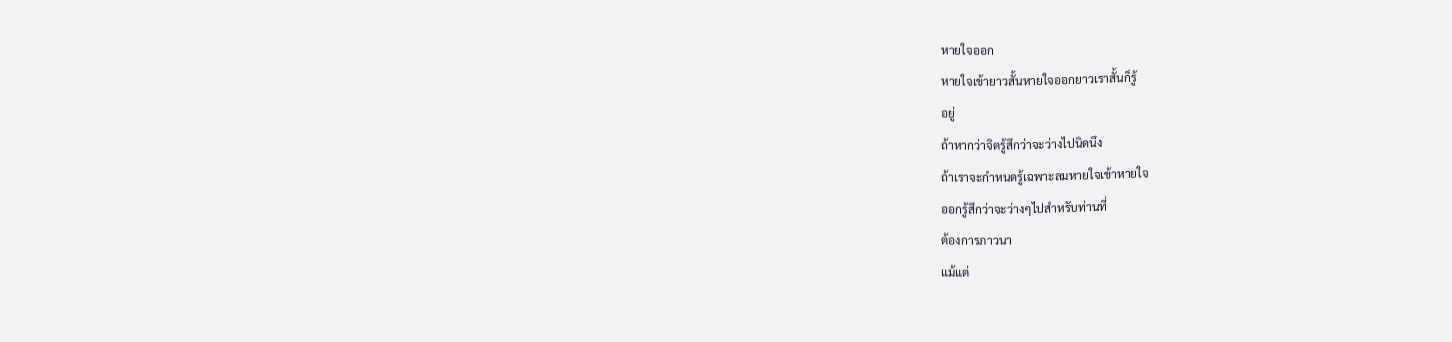หายใจออก
หายใจเข้ายาวสั้นหายใจออกยาวเราสั้นก็รู้
อยู่
ถ้าหากว่าจิตรู้สึกว่าจะว่างไปนิดนึง
ถ้าเราจะกำหนดรู้เฉพาะลมหายใจเข้าหายใจ
ออกรู้สึกว่าจะว่างๆไปสำหรับท่านที่
ต้องการภาวนา
แม้แต่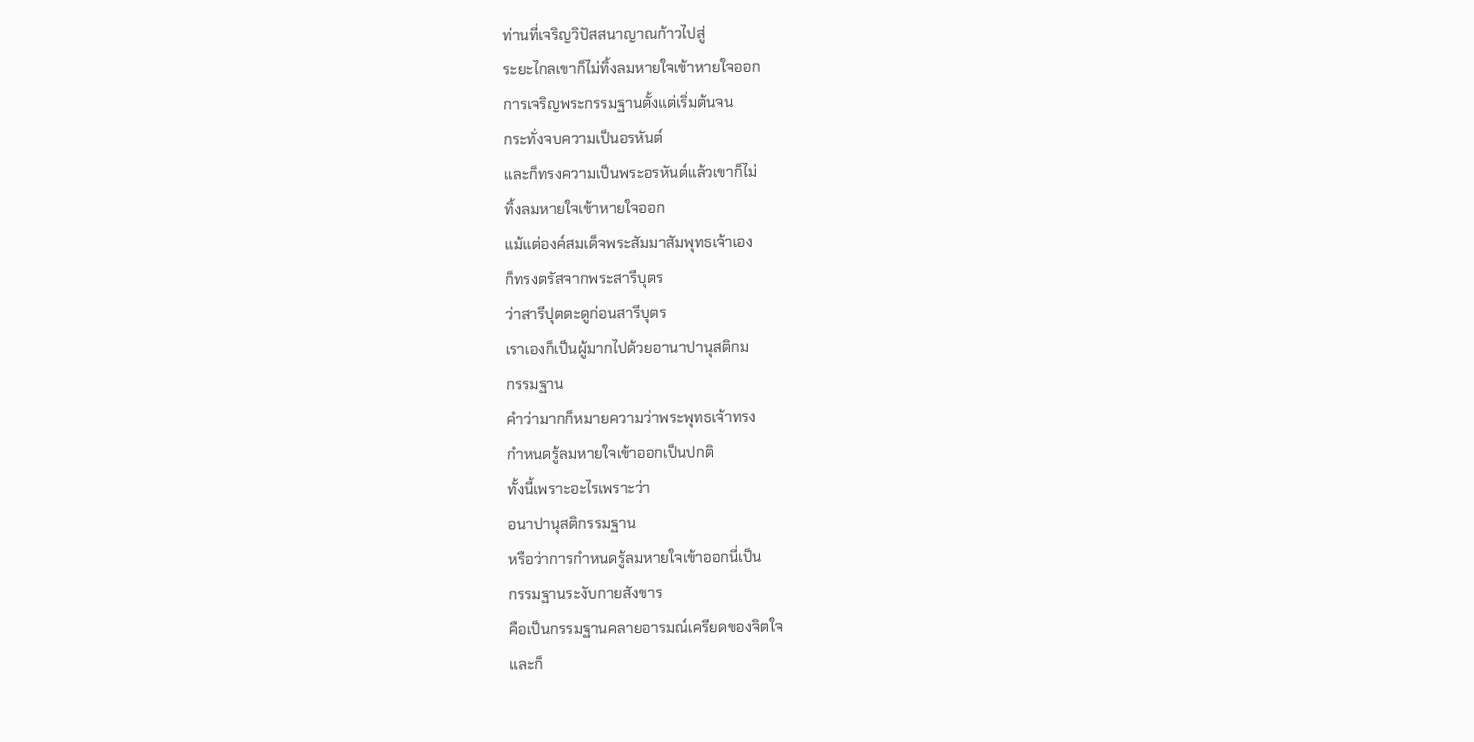ท่านที่เจริญวิปัสสนาญาณก้าวไปสู่
ระยะไกลเขาก็ไม่ทิ้งลมหายใจเข้าหายใจออก
การเจริญพระกรรมฐานตั้งแต่เริ่มต้นจน
กระทั่งจบความเป็นอรหันต์
และก็ทรงความเป็นพระอรหันต์แล้วเขาก็ไม่
ทิ้งลมหายใจเข้าหายใจออก
แม้แต่องค์สมเด็จพระสัมมาสัมพุทธเจ้าเอง
ก็ทรงตรัสจากพระสารีบุตร
ว่าสารีปุตตะดูก่อนสารีบุตร
เราเองก็เป็นผู้มากไปด้วยอานาปานุสติกม
กรรมฐาน
คำว่ามากก็หมายความว่าพระพุทธเจ้าทรง
กำหนดรู้ลมหายใจเข้าออกเป็นปกติ
ทั้งนี้เพราะอะไรเพราะว่า
อนาปานุสติกรรมฐาน
หรือว่าการกำหนดรู้ลมหายใจเข้าออกนี่เป็น
กรรมฐานระงับกายสังขาร
คือเป็นกรรมฐานคลายอารมณ์เครียดของจิตใจ
และก็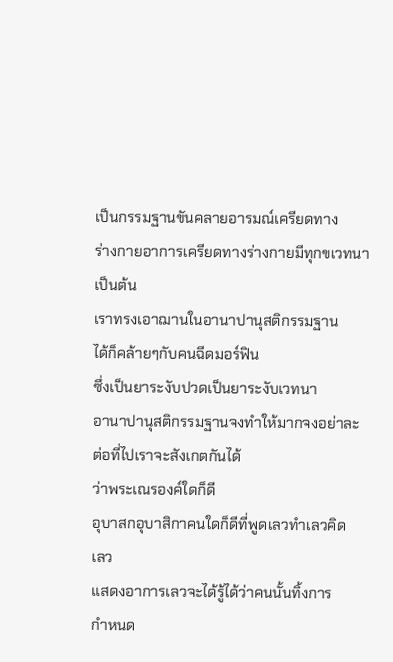เป็นกรรมฐานขันคลายอารมณ์เครียดทาง
ร่างกายอาการเครียดทางร่างกายมีทุกขเวทนา
เป็นต้น
เราทรงเอาฌานในอานาปานุสติกรรมฐาน
ได้ก็คล้ายๆกับคนฉีดมอร์ฟิน
ซึ่งเป็นยาระงับปวดเป็นยาระงับเวทนา
อานาปานุสติกรรมฐานจงทำให้มากจงอย่าละ
ต่อที่ไปเราจะสังเกตกันได้
ว่าพระเณรองค์ใดก็ดี
อุบาสกอุบาสิกาคนใดก็ดีที่พูดเลวทำเลวคิด
เลว
แสดงอาการเลวจะได้รู้ได้ว่าคนนั้นทิ้งการ
กำหนด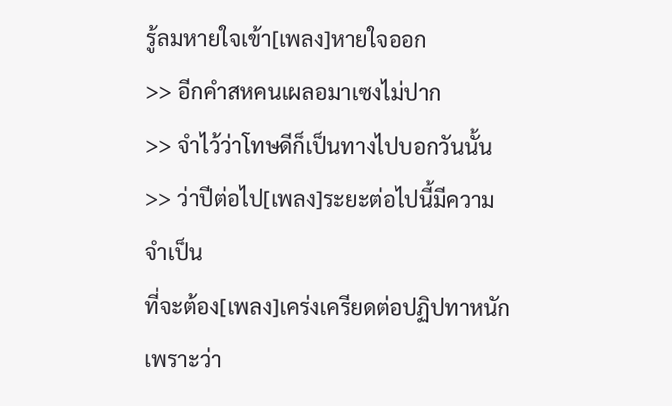รู้ลมหายใจเข้า[เพลง]หายใจออก
>> อีกคำสหคนเผลอมาเซงไม่ปาก
>> จำไว้ว่าโทษดีก็เป็นทางไปบอกวันนั้น
>> ว่าปีต่อไป[เพลง]ระยะต่อไปนี้มีความ
จำเป็น
ที่จะต้อง[เพลง]เคร่งเครียดต่อปฏิปทาหนัก
เพราะว่า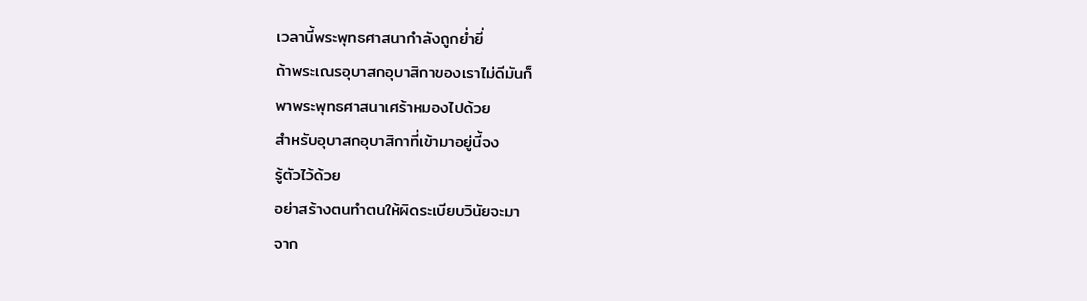เวลานี้พระพุทธศาสนากำลังถูกย่ำยี่
ถ้าพระเณรอุบาสกอุบาสิกาของเราไม่ดีมันก็
พาพระพุทธศาสนาเศร้าหมองไปด้วย
สำหรับอุบาสกอุบาสิกาที่เข้ามาอยู่นี้จง
รู้ตัวไว้ด้วย
อย่าสร้างตนทำตนให้ผิดระเบียบวินัยจะมา
จาก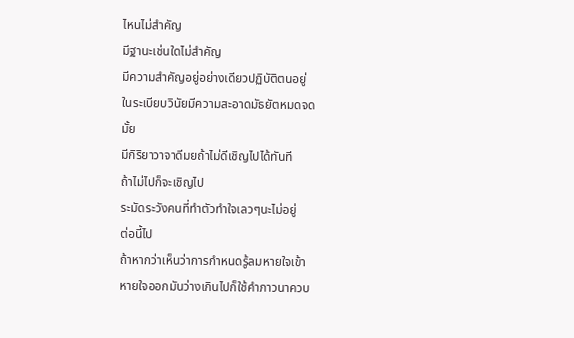ไหนไม่สำคัญ
มีฐานะเช่นใดไม่สำคัญ
มีความสำคัญอยู่อย่างเดียวปฏิบัติตนอยู่
ในระเบียบวินัยมีความสะอาดมัธยัตหมดจด
มั้ย
มีกิริยาวาจาดีมยถ้าไม่ดีเชิญไปได้ทันที
ถ้าไม่ไปก็จะเชิญไป
ระมัดระวังคนที่ทำตัวทำใจเลวๆนะไม่อยู่
ต่อนี้ไป
ถ้าหากว่าเห็นว่าการกำหนดรู้ลมหายใจเข้า
หายใจออกมันว่างเกินไปก็ใช้คำภาวนาควบ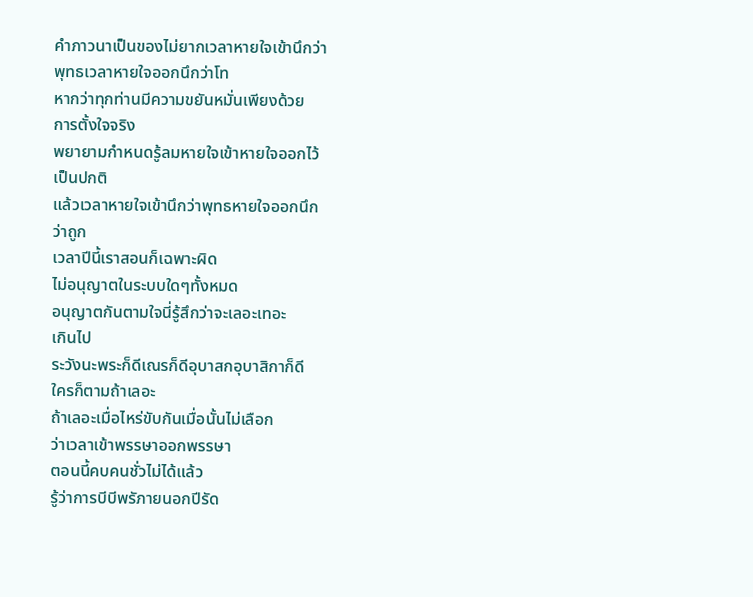คำภาวนาเป็นของไม่ยากเวลาหายใจเข้านึกว่า
พุทธเวลาหายใจออกนึกว่าโท
หากว่าทุกท่านมีความขยันหมั่นเพียงด้วย
การตั้งใจจริง
พยายามกำหนดรู้ลมหายใจเข้าหายใจออกไว้
เป็นปกติ
แล้วเวลาหายใจเข้านึกว่าพุทธหายใจออกนึก
ว่าถูก
เวลาปีนี้เราสอนก็เฉพาะผิด
ไม่อนุญาตในระบบใดๆทั้งหมด
อนุญาตกันตามใจนี่รู้สึกว่าจะเลอะเทอะ
เกินไป
ระวังนะพระก็ดีเณรก็ดีอุบาสกอุบาสิกาก็ดี
ใครก็ตามถ้าเลอะ
ถ้าเลอะเมื่อไหร่ขับกันเมื่อนั้นไม่เลือก
ว่าเวลาเข้าพรรษาออกพรรษา
ตอนนี้คบคนชั่วไม่ได้แล้ว
รู้ว่าการบีบีพรัภายนอกปีรัด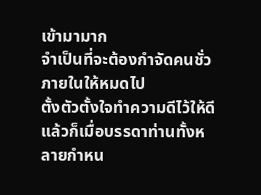เข้ามามาก
จำเป็นที่จะต้องกำจัดคนชั่วภายในให้หมดไป
ตั้งตัวตั้งใจทำความดีไว้ให้ดี
แล้วก็เมื่อบรรดาท่านทั้งหลายกำหน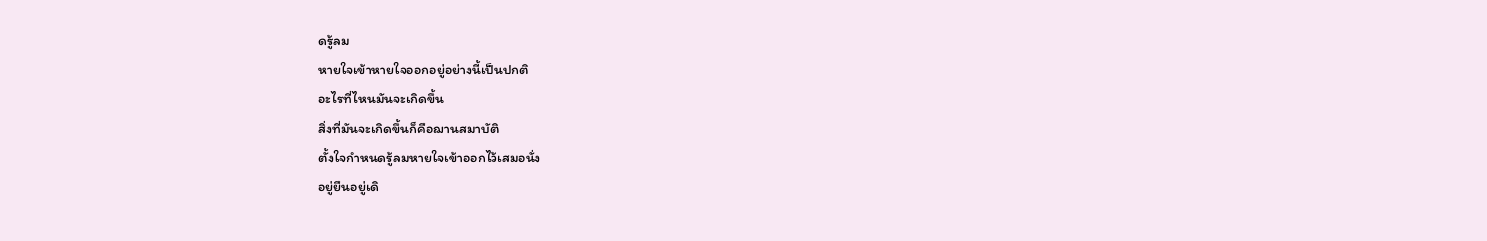ดรู้ลม
หายใจเข้าหายใจออกอยู่อย่างนี้เป็นปกติ
อะไรที่ไหนมันจะเกิดขึ้น
สิ่งที่มันจะเกิดขึ้นก็คือฌานสมาบัติ
ตั้งใจกำหนดรู้ลมหายใจเข้าออกไว้เสมอนั่ง
อยู่ยืนอยู่เดิ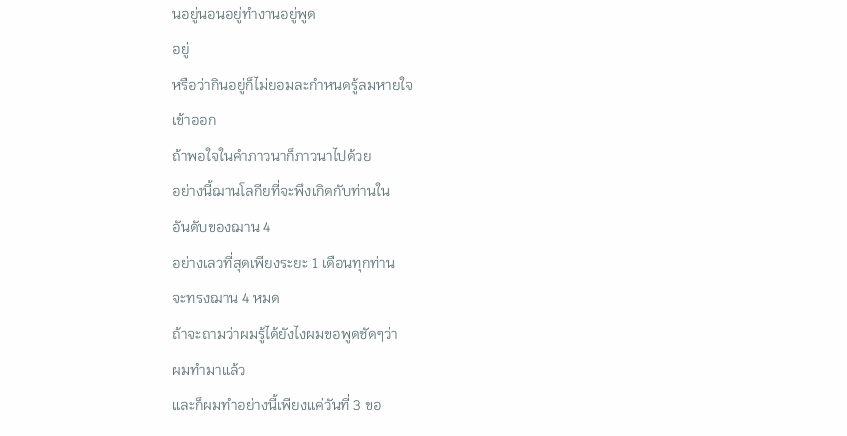นอยู่นอนอยู่ทำงานอยู่พูด
อยู่
หรือว่ากินอยู่ก็ไม่ยอมละกำหนดรู้ลมหายใจ
เข้าออก
ถ้าพอใจในคำภาวนาก็ภาวนาไปด้วย
อย่างนี้ฌานโลกียที่จะพึงเกิดกับท่านใน
อันดับของฌาน 4
อย่างเลวที่สุดเพียงระยะ 1 เดือนทุกท่าน
จะทรงฌาน 4 หมด
ถ้าจะถามว่าผมรู้ได้ยังไงผมขอพูดชัดๆว่า
ผมทำมาแล้ว
และก็ผมทำอย่างนี้เพียงแค่วันที่ 3 ขอ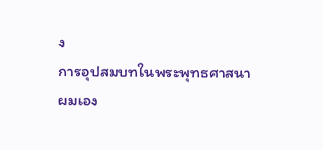ง
การอุปสมบทในพระพุทธศาสนา
ผมเอง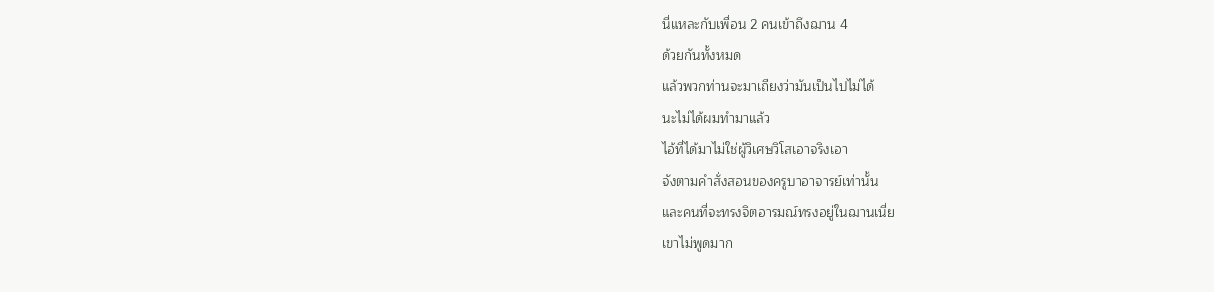นี่แหละกับเพื่อน 2 คนเข้าถึงฌาน 4
ด้วยกันทั้งหมด
แล้วพวกท่านจะมาเถียงว่ามันเป็นไปไม่ได้
นะไม่ได้ผมทำมาแล้ว
ไอ้ที่ได้มาไม่ใช่ผู้วิเศษวิโสเอาจริงเอา
จังตามคำสั่งสอนของครูบาอาจารย์เท่านั้น
และคนที่จะทรงจิตอารมณ์ทรงอยู่ในฌานเนี่ย
เขาไม่พูดมาก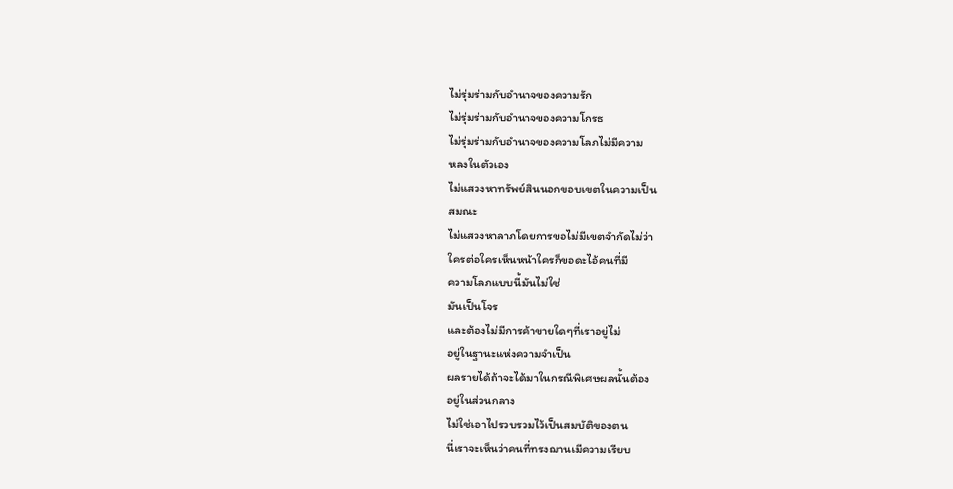ไม่รุ่มร่ามกับอำนาจของความรัก
ไม่รุ่มร่ามกับอำนาจของความโกรธ
ไม่รุ่มร่ามกับอำนาจของความโลภไม่มีความ
หลงในตัวเอง
ไม่แสวงหาทรัพย์สินนอกขอบเขตในความเป็น
สมณะ
ไม่แสวงหาลาภโดยการขอไม่มีเขตจำกัดไม่ว่า
ใครต่อใครเห็นหน้าใครก็ขอดะไอ้คนที่มี
ความโลภแบบนี้มันไม่ใช่
มันเป็นโจร
และต้องไม่มีการค้าขายใดๆที่เราอยู่ไม่
อยู่ในฐานะแห่งความจำเป็น
ผลรายได้ถ้าจะได้มาในกรณีพิเศษผลนั้นต้อง
อยู่ในส่วนกลาง
ไม่ใช่เอาไปรวบรวมไว้เป็นสมบัติของตน
นี่เราจะเห็นว่าคนที่ทรงฌานเมีความเรียบ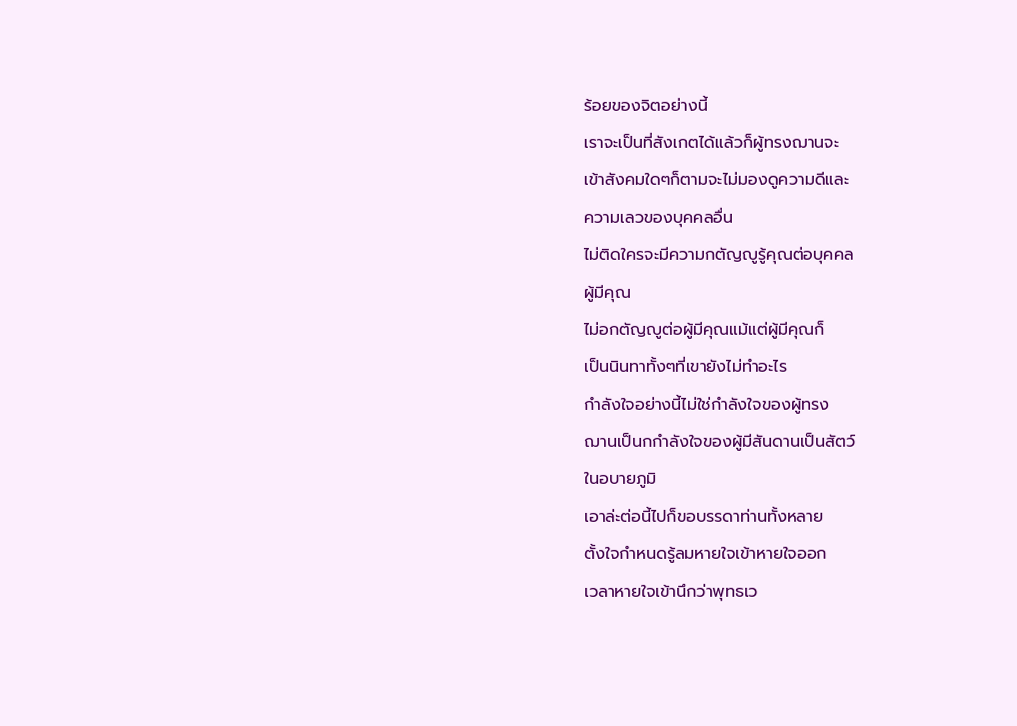ร้อยของจิตอย่างนี้
เราจะเป็นที่สังเกตได้แล้วก็ผู้ทรงฌานจะ
เข้าสังคมใดๆก็ตามจะไม่มองดูความดีและ
ความเลวของบุคคลอื่น
ไม่ติดใครจะมีความกตัญญูรู้คุณต่อบุคคล
ผู้มีคุณ
ไม่อกตัญญูต่อผู้มีคุณแม้แต่ผู้มีคุณก็
เป็นนินทาทั้งๆที่เขายังไม่ทำอะไร
กำลังใจอย่างนี้ไม่ใช่กำลังใจของผู้ทรง
ฌานเป็นกกำลังใจของผู้มีสันดานเป็นสัตว์
ในอบายภูมิ
เอาล่ะต่อนี้ไปก็ขอบรรดาท่านทั้งหลาย
ตั้งใจกำหนดรู้ลมหายใจเข้าหายใจออก
เวลาหายใจเข้านึกว่าพุทธเว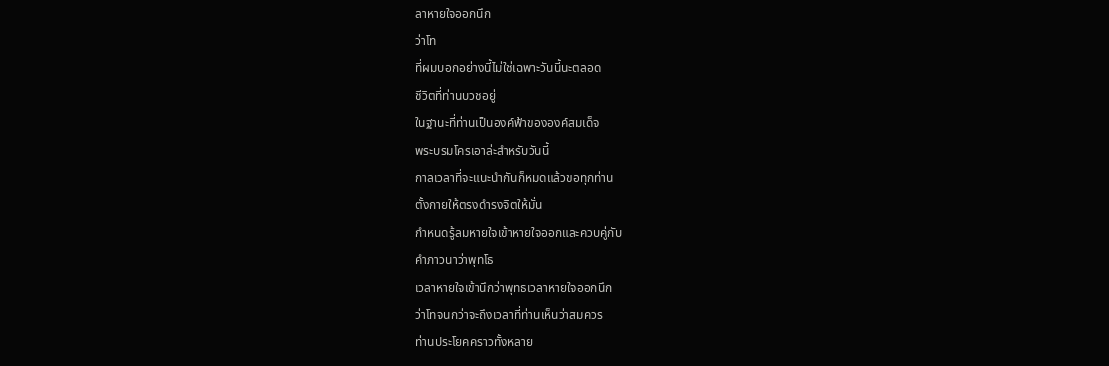ลาหายใจออกนึก
ว่าโท
ที่ผมบอกอย่างนี้ไม่ใช่เฉพาะวันนี้นะตลอด
ชีวิตที่ท่านบวชอยู่
ในฐานะที่ท่านเป็นองค์ฟ้าขององค์สมเด็จ
พระบรมโครเอาล่ะสำหรับวันนี้
กาลเวลาที่จะแนะนำกันก็หมดแล้วขอทุกท่าน
ตั้งกายให้ตรงดำรงจิตให้มั่น
กำหนดรู้ลมหายใจเข้าหายใจออกและควบคู่กับ
คำภาวนาว่าพุทโธ
เวลาหายใจเข้านึกว่าพุทธเวลาหายใจออกนึก
ว่าโทจนกว่าจะถึงเวลาที่ท่านเห็นว่าสมควร
ท่านประโยคคราวทั้งหลาย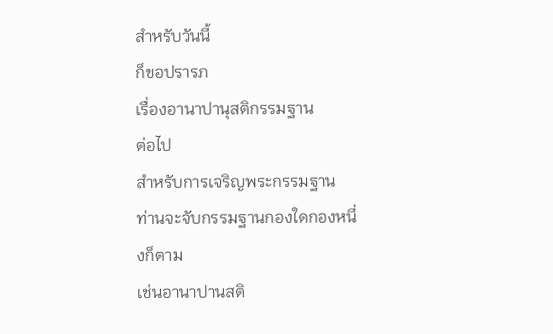สำหรับวันนี้
ก็ขอปรารภ
เรื่องอานาปานุสติกรรมฐาน
ต่อไป
สำหรับการเจริญพระกรรมฐาน
ท่านจะจับกรรมฐานกองใดกองหนึ่งก็ตาม
เช่นอานาปานสติ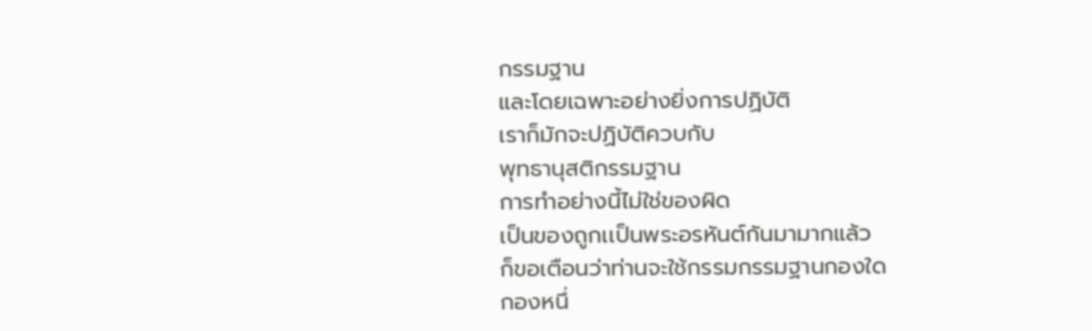กรรมฐาน
และโดยเฉพาะอย่างยิ่งการปฏิบัติ
เราก็มักจะปฏิบัติควบกับ
พุทธานุสติกรรมฐาน
การทำอย่างนี้ไม่ใช่ของผิด
เป็นของถูกเเป็นพระอรหันต์กันมามากแล้ว
ก็ขอเตือนว่าท่านจะใช้กรรมกรรมฐานกองใด
กองหนึ่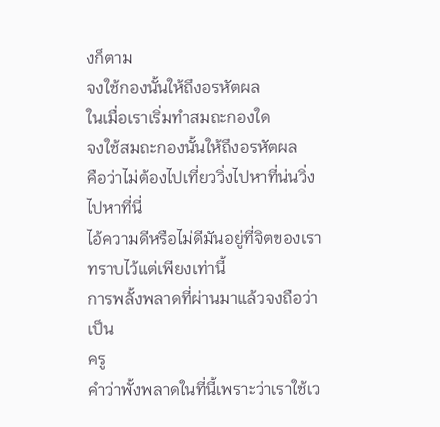งก็ตาม
จงใช้กองนั้นให้ถึงอรหัตผล
ในเมื่อเราเริ่มทำสมถะกองใด
จงใช้สมถะกองนั้นให้ถึงอรหัตผล
คือว่าไม่ต้องไปเที่ยววิ่งไปหาที่น่นวิ่ง
ไปหาที่นี่
ไอ้ความดีหรือไม่ดีมันอยู่ที่จิตของเรา
ทราบไว้แต่เพียงเท่านี้
การพลั้งพลาดที่ผ่านมาแล้วจงถือว่าเป็น
ครู
คำว่าพั้งพลาดในที่นี้เพราะว่าเราใช้เว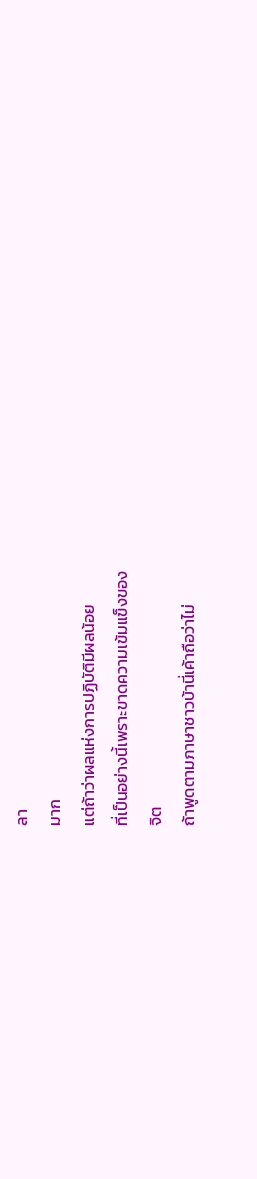ลา
มาก
แต่ถ้าว่าผลแห่งการปฏิบัติมีผลน้อย
ที่เป็นอย่างนี้เพราะขาดความเข้มแข็งของ
จิต
ถ้าพูดตามภาษาชาวบ้านี่เค้าถือว่าไม่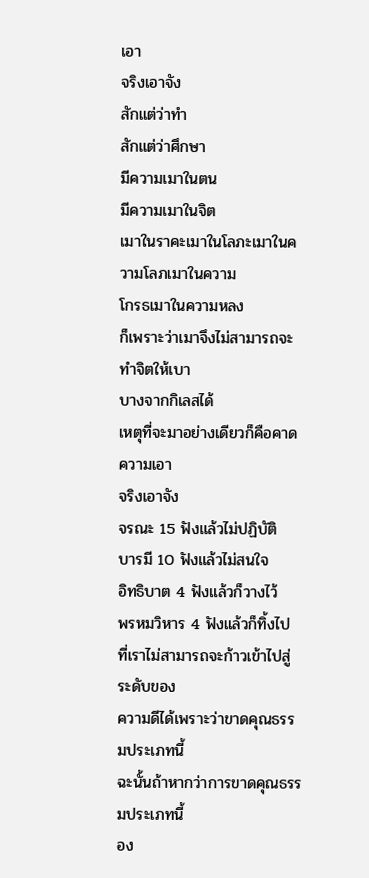เอา
จริงเอาจัง
สักแต่ว่าทำ
สักแต่ว่าศึกษา
มีความเมาในตน
มีความเมาในจิต
เมาในราคะเมาในโลภะเมาในความโลภเมาในความ
โกรธเมาในความหลง
ก็เพราะว่าเมาจึงไม่สามารถจะทำจิตให้เบา
บางจากกิเลสได้
เหตุที่จะมาอย่างเดียวก็คือคาดความเอา
จริงเอาจัง
จรณะ 15 ฟังแล้วไม่ปฏิบัติ
บารมี 10 ฟังแล้วไม่สนใจ
อิทธิบาต 4 ฟังแล้วก็วางไว้
พรหมวิหาร 4 ฟังแล้วก็ทิ้งไป
ที่เราไม่สามารถจะก้าวเข้าไปสู่ระดับของ
ความดีได้เพราะว่าขาดคุณธรรมประเภทนี้
ฉะนั้นถ้าหากว่าการขาดคุณธรรมประเภทนี้
อง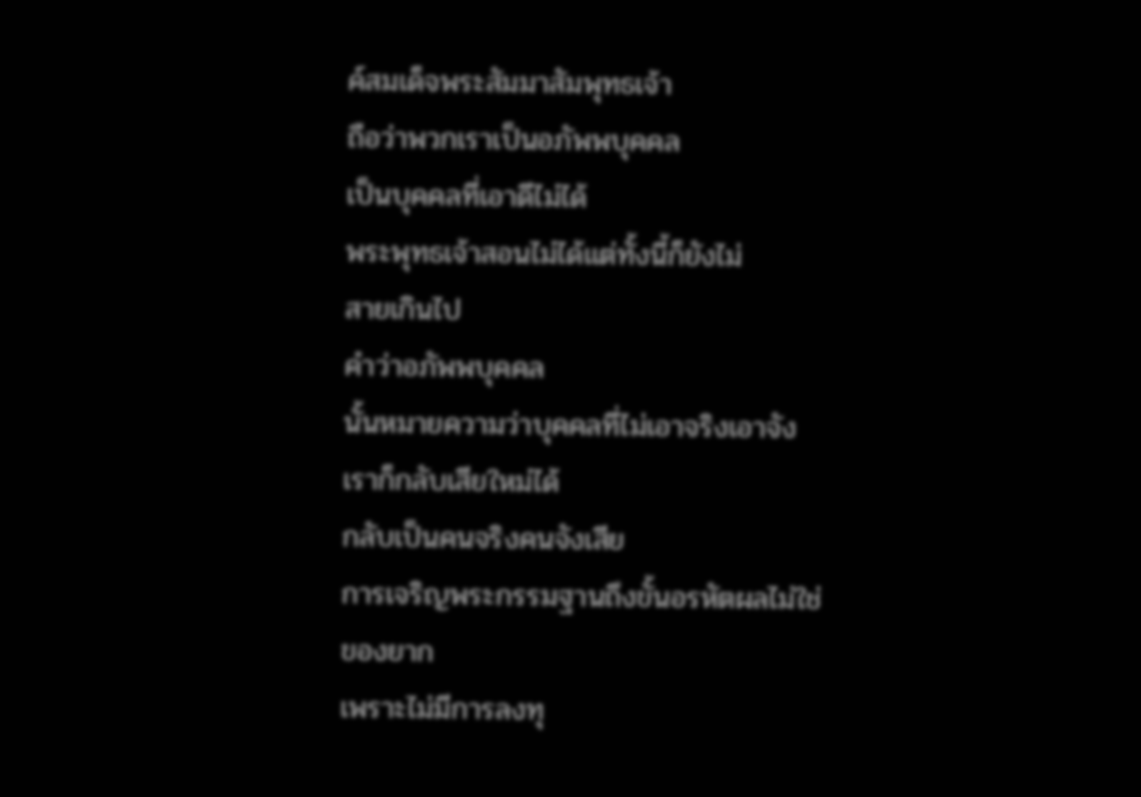ค์สมเด็จพระสัมมาสัมพุทธเจ้า
ถือว่าพวกเราเป็นอภัพพบุคคล
เป็นบุคคลที่เอาดีไม่ได้
พระพุทธเจ้าสอนไม่ได้แต่ทั้งนี้ก็ยังไม่
สายเกินไป
คำว่าอภัพพบุคคล
นั้นหมายความว่าบุคคลที่ไม่เอาจริงเอาจัง
เราก็กลับเสียใหม่ได้
กลับเป็นคนจริงคนจังเสีย
การเจริญพระกรรมฐานถึงขั้นอรหัตผลไม่ใช่
ของยาก
เพราะไม่มีการลงทุ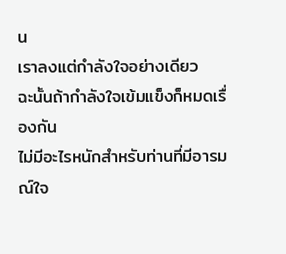น
เราลงแต่กำลังใจอย่างเดียว
ฉะนั้นถ้ากำลังใจเข้มแข็งก็หมดเรื่องกัน
ไม่มีอะไรหนักสำหรับท่านที่มีอารมณ์ใจ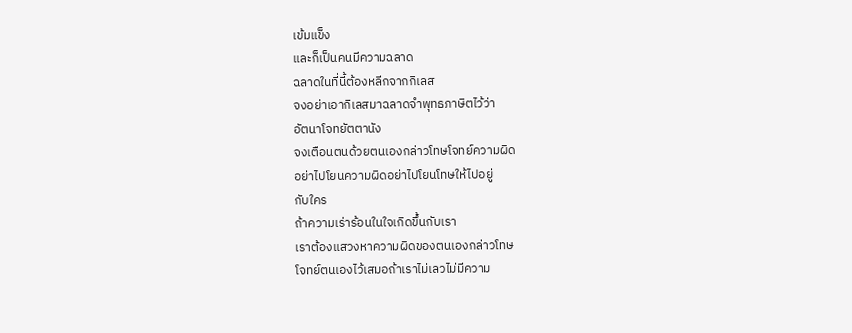เข้มแข็ง
และก็เป็นคนมีความฉลาด
ฉลาดในที่นี้ต้องหลีกจากกิเลส
จงอย่าเอากิเลสมาฉลาดจำพุทธภาษิตไว้ว่า
อัตนาโจทยัตตานัง
จงเตือนตนด้วยตนเองกล่าวโทษโจทย์ความผิด
อย่าไปโยนความผิดอย่าไปโยนโทษให้ไปอยู่
กับใคร
ถ้าความเร่าร้อนในใจเกิดขึ้นกับเรา
เราต้องแสวงหาความผิดของตนเองกล่าวโทษ
โจทย์ตนเองไว้เสมอถ้าเราไม่เลวไม่มีความ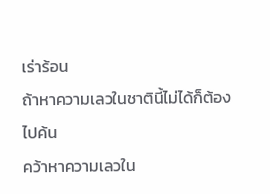เร่าร้อน
ถ้าหาความเลวในชาตินี้ไม่ได้ก็ต้องไปค้น
คว้าหาความเลวใน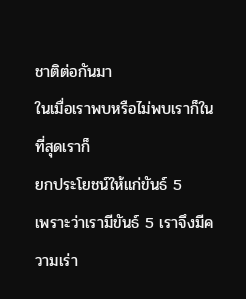ชาติต่อกันมา
ในเมื่อเราพบหรือไม่พบเราก็ในที่สุดเราก็
ยกประโยชน์ให้แก่ขันธ์ 5
เพราะว่าเรามีขันธ์ 5 เราจึงมีความเร่า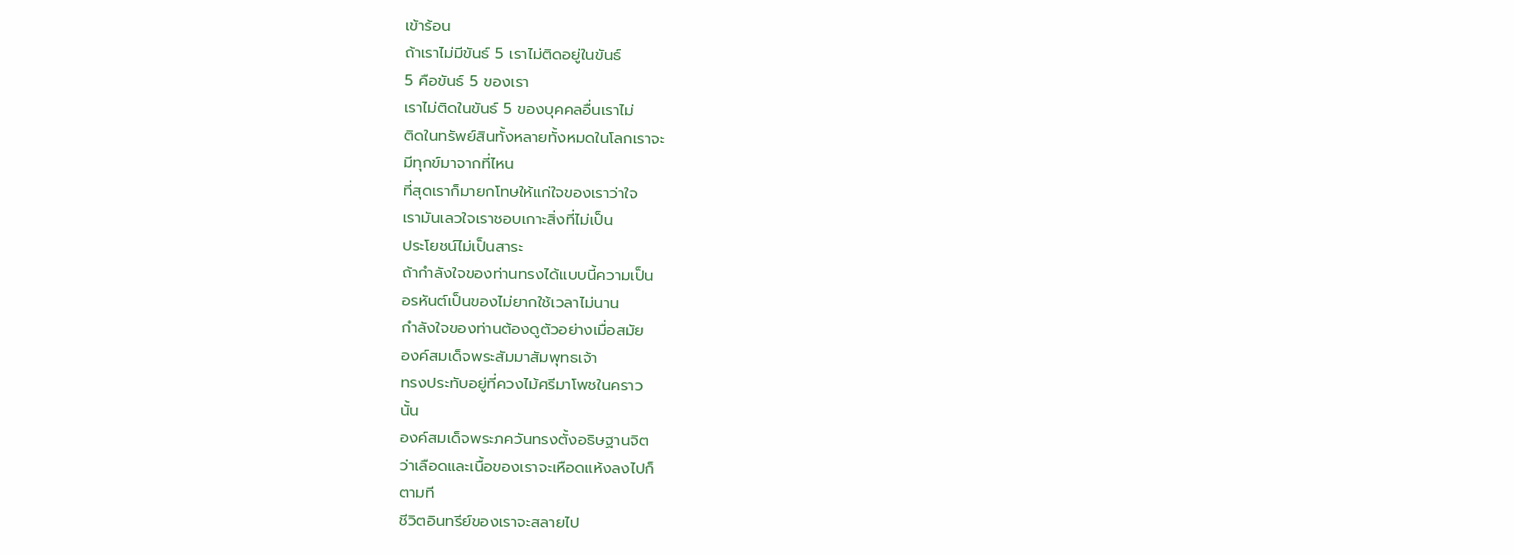เข้าร้อน
ถ้าเราไม่มีขันธ์ 5 เราไม่ติดอยู่ในขันธ์
5 คือขันธ์ 5 ของเรา
เราไม่ติดในขันธ์ 5 ของบุคคลอื่นเราไม่
ติดในทรัพย์สินทั้งหลายทั้งหมดในโลกเราจะ
มีทุกข์มาจากที่ไหน
ที่สุดเราก็มายกโทษให้แก่ใจของเราว่าใจ
เรามันเลวใจเราชอบเกาะสิ่งที่ไม่เป็น
ประโยชน์ไม่เป็นสาระ
ถ้ากำลังใจของท่านทรงได้แบบนี้ความเป็น
อรหันต์เป็นของไม่ยากใช้เวลาไม่นาน
กำลังใจของท่านต้องดูตัวอย่างเมื่อสมัย
องค์สมเด็จพระสัมมาสัมพุทธเจ้า
ทรงประทับอยู่ที่ควงไม้ศรีมาโพชในคราว
นั้น
องค์สมเด็จพระภควันทรงตั้งอธิษฐานจิต
ว่าเลือดและเนื้อของเราจะเหือดแห้งลงไปก็
ตามที
ชีวิตอินทรีย์ของเราจะสลายไป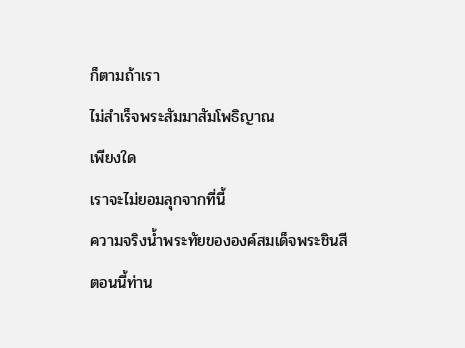ก็ตามถ้าเรา
ไม่สำเร็จพระสัมมาสัมโพธิญาณ
เพียงใด
เราจะไม่ยอมลุกจากที่นี้
ความจริงน้ำพระทัยขององค์สมเด็จพระชินสี
ตอนนี้ท่าน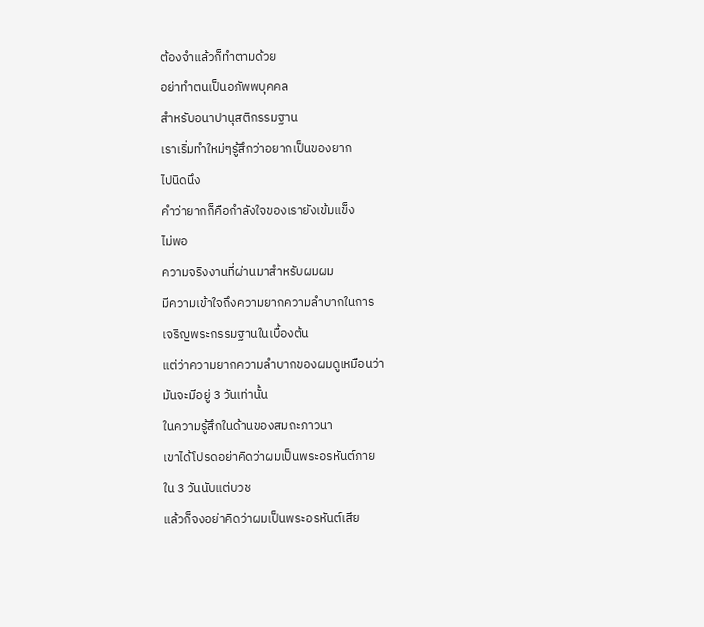ต้องจำแล้วก็ทำตามด้วย
อย่าทำตนเป็นอภัพพบุคคล
สำหรับอนาปานุสติกรรมฐาน
เราเริ่มทำใหม่ๆรู้สึกว่าอยากเป็นของยาก
ไปนิดนึง
คำว่ายากก็คือกำลังใจของเรายังเข้มแข็ง
ไม่พอ
ความจริงงานที่ผ่านมาสำหรับผมผม
มีความเข้าใจถึงความยากความลำบากในการ
เจริญพระกรรมฐานในเบื้องต้น
แต่ว่าความยากความลำบากของผมดูเหมือนว่า
มันจะมีอยู่ 3 วันเท่านั้น
ในความรู้สึกในด้านของสมถะภาวนา
เขาได้โปรดอย่าคิดว่าผมเป็นพระอรหันต์ภาย
ใน 3 วันนับแต่บวช
แล้วก็จงอย่าคิดว่าผมเป็นพระอรหันต์เสีย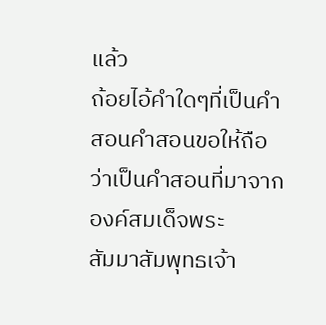แล้ว
ถ้อยไอ้คำใดๆที่เป็นคำสอนคำสอนขอให้ถือ
ว่าเป็นคำสอนที่มาจากองค์สมเด็จพระ
สัมมาสัมพุทธเจ้า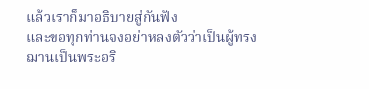แล้วเราก็มาอธิบายสู่กันฟัง
และขอทุกท่านจงอย่าหลงตัวว่าเป็นผู้ทรง
ฌานเป็นพระอริ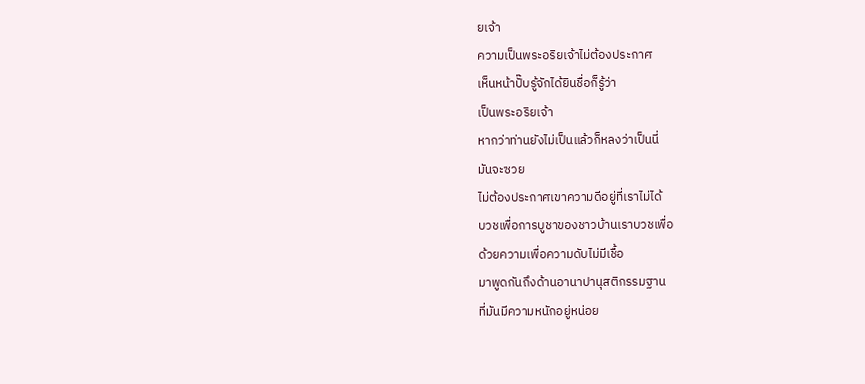ยเจ้า
ความเป็นพระอริยเจ้าไม่ต้องประกาศ
เห็นหน้าปั๊บรู้จักได้ยินชื่อก็รู้ว่า
เป็นพระอริยเจ้า
หากว่าท่านยังไม่เป็นแล้วก็หลงว่าเป็นนี่
มันจะซวย
ไม่ต้องประกาศเขาความดีอยู่ที่เราไม่ได้
บวชเพื่อการบูชาของชาวบ้านเราบวชเพื่อ
ด้วยความเพื่อความดับไม่มีเชื้อ
มาพูดกันถึงด้านอานาปานุสติกรรมฐาน
ที่มันมีความหนักอยู่หน่อย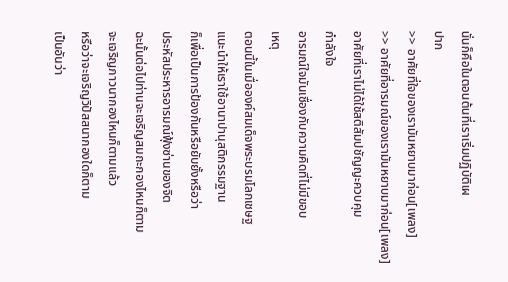นั่นก็คือในตอนต้นที่เราเริ่มปฏิบัติเผ
ปาก
>> อาศัยที่ใจของเรามันหยาบมาก่อน[เพลง]
>> อาศัยที่อารมณ์ของเรามันหยาบมาก่อน[เพลง]
อาศัยที่เราไม่ได้ใช้สติสัมปชัญญะควบคุม
กำลังใจ
อารมณ์ใจมันเชื่องกับความคิดที่ไม่มีขอบ
เหตุ
ตอนนี้ในเมื่อองค์สมเด็จพระบรมโลกเชษฐ
แนะนำให้เราใช้อานาปานุสติกรรมฐาน
ก็เพื่อเป็นการป้องกันหรือยับยั้งหรือว่า
ประหัสประหารอารมณ์ฟุ้งซ่านของจิต
ฉะนั้นต่อไปท่านจะเจริญสมถะกองไหนก็ตาม
จะเจริญภาวนากองไหนก็ตามแล้ว
หรือว่าจะเจริญวิปัสสนากองใดก็ตาม
เป็นอันว่า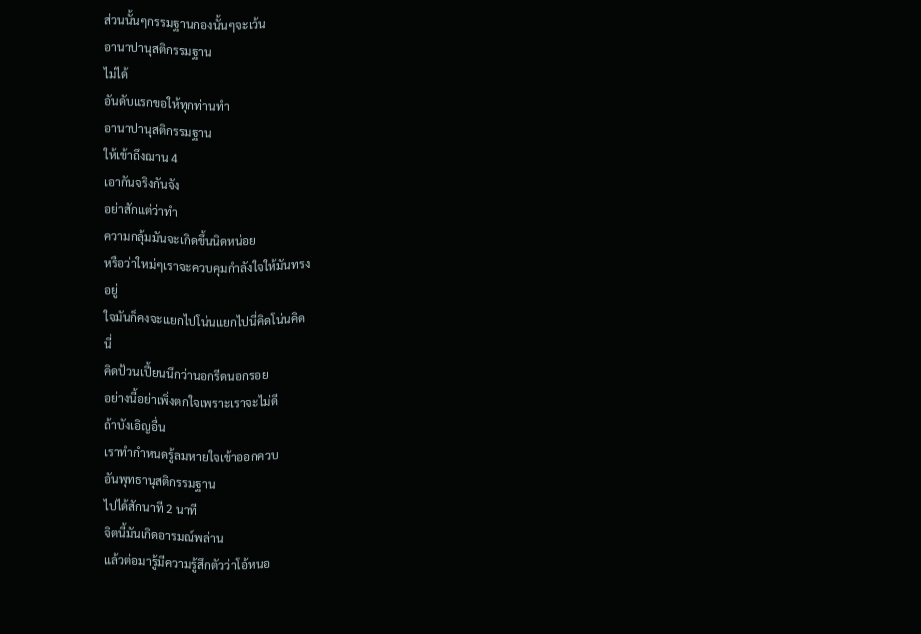ส่วนนั้นๆกรรมฐานกองนั้นๆจะเว้น
อานาปานุสติกรรมฐาน
ไม่ได้
อันดับแรกขอให้ทุกท่านทำ
อานาปานุสติกรรมฐาน
ให้เข้าถึงฌาน 4
เอากันจริงกันจัง
อย่าสักแต่ว่าทำ
ความกลุ้มมันจะเกิดขึ้นนิดหน่อย
หรือว่าใหม่ๆเราจะควบคุมกำลังใจให้มันทรง
อยู่
ใจมันก็คงจะแยกไปโน่นแยกไปนี่คิดโน่นคิด
นี่
คิดป้วนเปี้ยนนึกว่านอกรีดนอกรอย
อย่างนี้อย่าเพิ่งตกใจเพราะเราจะไม่ดี
ถ้าบังเอิญอื่น
เราทำกำหนดรู้ลมหายใจเข้าออกควบ
อันพุทธานุสติกรรมฐาน
ไปได้สักนาที 2 นาที
จิตนี้มันเกิดอารมณ์พล่าน
แล้วต่อมารู้มีความรู้สึกตัวว่าโอ้หนอ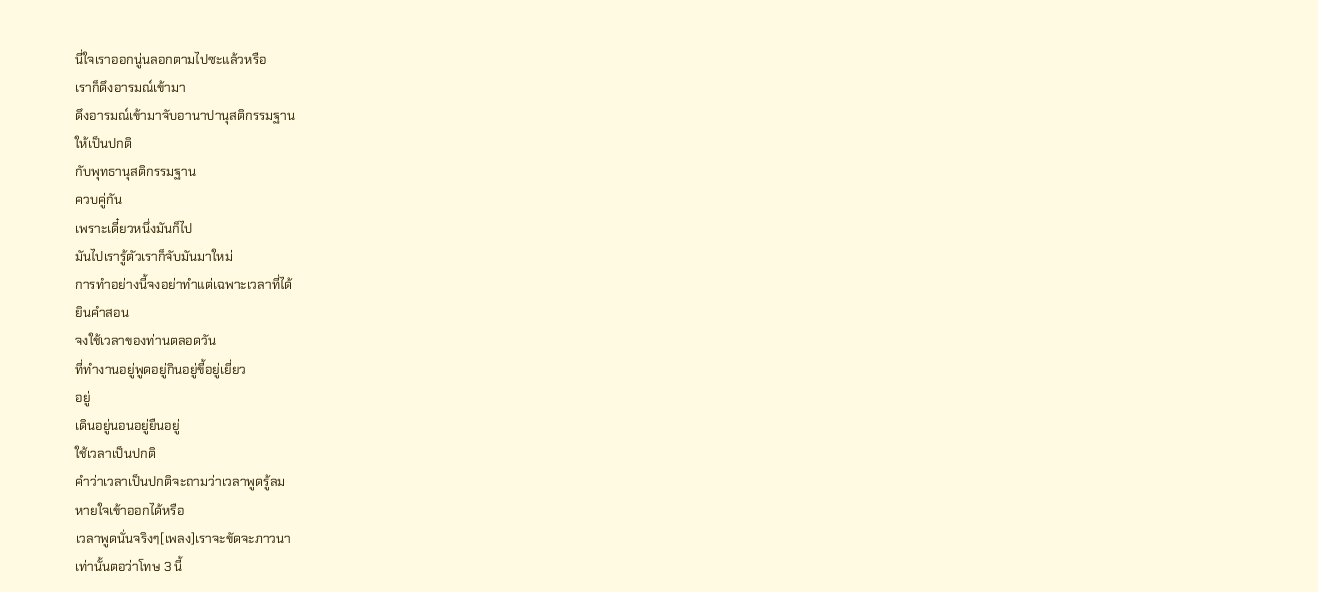นี่ใจเราออกนู่นลอกตามไปซะแล้วหรือ
เราก็ดึงอารมณ์เข้ามา
ดึงอารมณ์เข้ามาจับอานาปานุสติกรรมฐาน
ให้เป็นปกติ
กับพุทธานุสติกรรมฐาน
ควบคู่กัน
เพราะเดี๋ยวหนึ่งมันก็ไป
มันไปเรารู้ตัวเราก็จับมันมาใหม่
การทำอย่างนี้จงอย่าทำแต่เฉพาะเวลาที่ได้
ยินคำสอน
จงใช้เวลาของท่านตลอดวัน
ที่ทำงานอยู่พูดอยู่กินอยู่ขี้อยู่เยี่ยว
อยู่
เดินอยู่นอนอยู่ยืนอยู่
ใช้เวลาเป็นปกติ
คำว่าเวลาเป็นปกติจะถามว่าเวลาพูดรู้ลม
หายใจเข้าออกได้หรือ
เวลาพูดนั่นจริงๆ[เพลง]เราจะขัดจะภาวนา
เท่านั้นตอว่าโทษ 3 นี้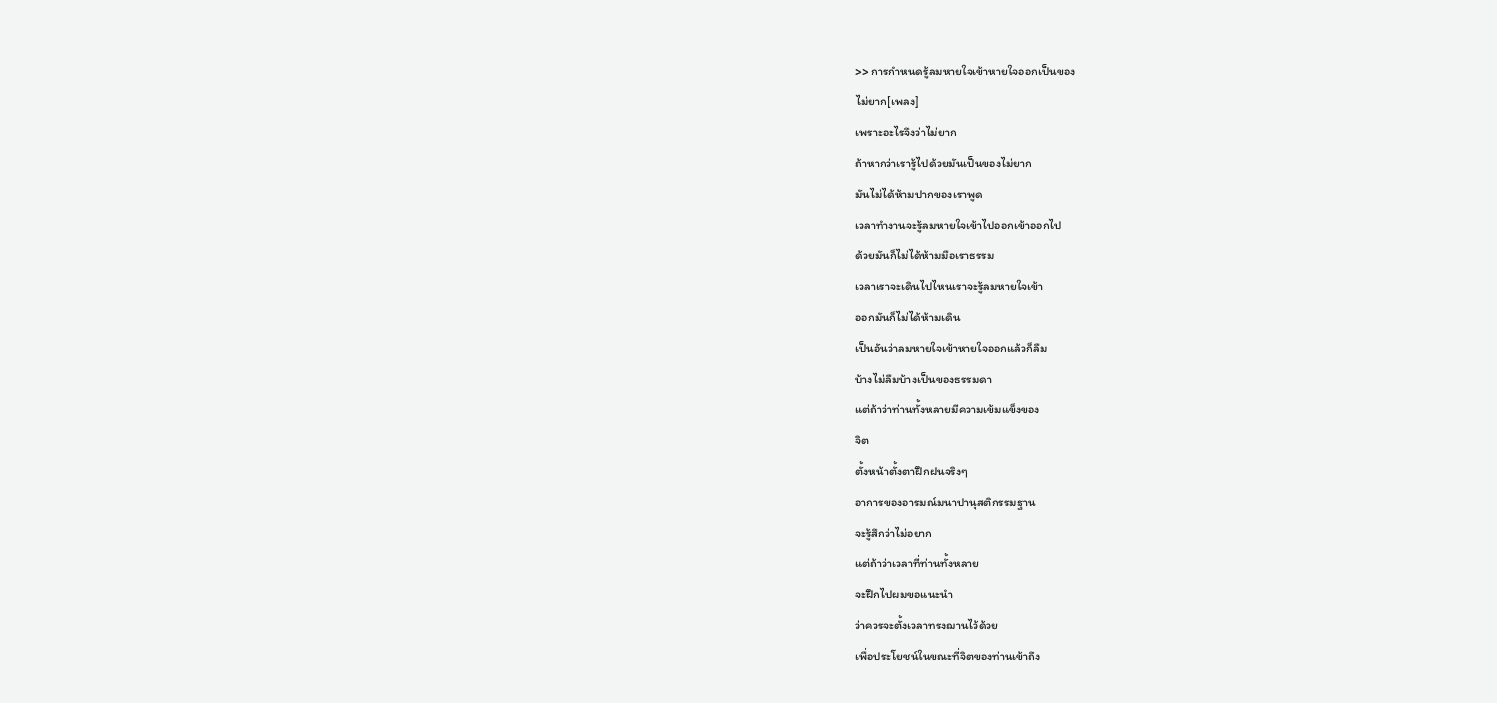>> การกำหนดรู้ลมหายใจเข้าหายใจออกเป็นของ
ไม่ยาก[เพลง]
เพราะอะไรจึงว่าไม่ยาก
ถ้าหากว่าเรารู้ไปด้วยมันเป็นของไม่ยาก
มันไม่ได้ห้ามปากของเราพูด
เวลาทำงานจะรู้ลมหายใจเข้าไปออกเข้าออกไป
ด้วยมันก็ไม่ได้ห้ามมือเราธรรม
เวลาเราจะเดินไปไหนเราจะรู้ลมหายใจเข้า
ออกมันก็ไม่ได้ห้ามเดิน
เป็นอันว่าลมหายใจเข้าหายใจออกแล้วก็ลืม
บ้างไม่ลืมบ้างเป็นของธรรมดา
แต่ถ้าว่าท่านทั้งหลายมีความเข้มแข็งของ
จิต
ตั้งหน้าตั้งตาฝึกฝนจริงๆ
อาการของอารมณ์มนาปานุสติกรรมฐาน
จะรู้สึกว่าไม่อยาก
แต่ถ้าว่าเวลาที่ท่านทั้งหลาย
จะฝึกไปผมขอแนะนำ
ว่าควรจะตั้งเวลาทรงฌานไว้ด้วย
เพื่อประโยชน์ในขณะที่จิตของท่านเข้าถึง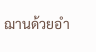ฌานด้วยอำ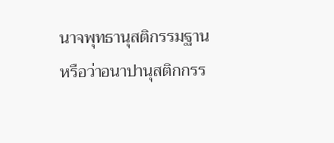นาจพุทธานุสติกรรมฐาน
หรือว่าอนาปานุสติกกรร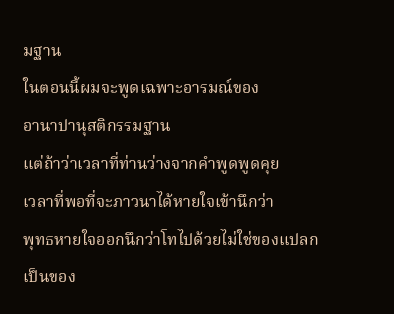มฐาน
ในตอนนี้ผมจะพูดเฉพาะอารมณ์ของ
อานาปานุสติกรรมฐาน
แต่ถ้าว่าเวลาที่ท่านว่างจากคำพูดพูดคุย
เวลาที่พอที่จะภาวนาได้หายใจเข้านึกว่า
พุทธหายใจออกนึกว่าโทไปด้วยไม่ใช่ของแปลก
เป็นของ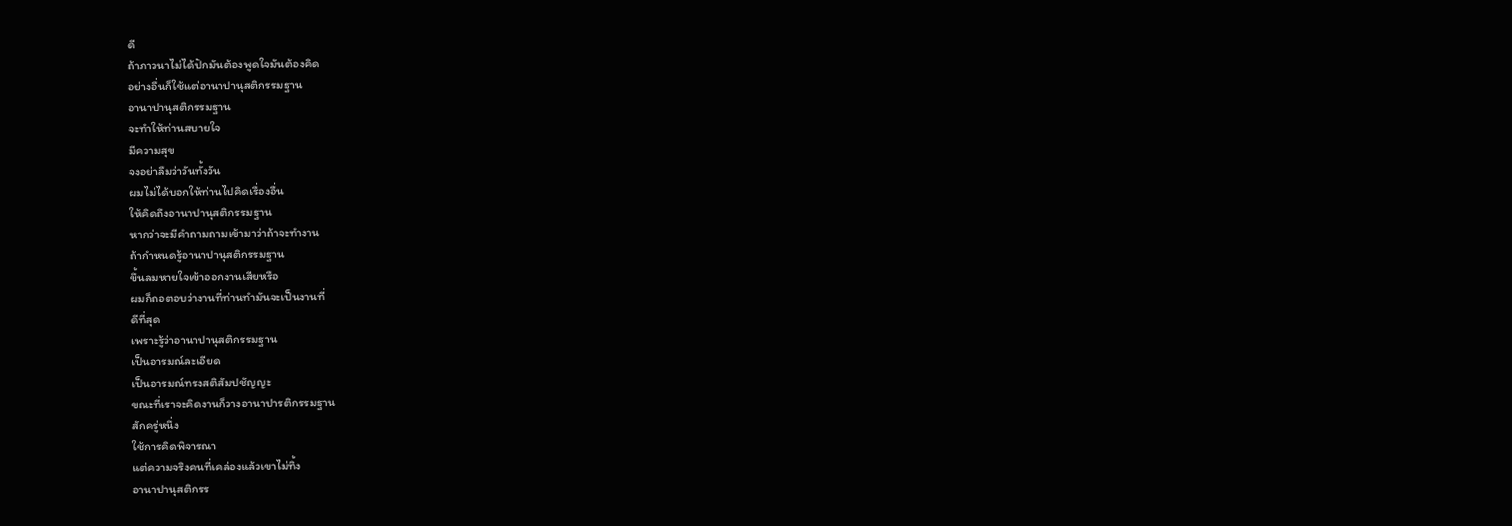ดี
ถ้าภาวนาไม่ได้ปักมันต้องพูดใจมันต้องคิด
อย่างอื่นก็ใช้แต่อานาปานุสติกรรมฐาน
อานาปานุสติกรรมฐาน
จะทำให้ท่านสบายใจ
มีความสุข
จงอย่าลืมว่าวันทั้งวัน
ผมไม่ได้บอกให้ท่านไปคิดเรื่องอื่น
ให้คิดถึงอานาปานุสติกรรมฐาน
หากว่าจะมีคำถามถามเข้ามาว่าถ้าจะทำงาน
ถ้ากำหนดรู้อานาปานุสติกรรมฐาน
ขึ้นลมหายใจเข้าออกงานเสียหรือ
ผมก็ถอตอบว่างานที่ท่านทำมันจะเป็นงานที่
ดีที่สุด
เพราะรู้ว่าอานาปานุสติกรรมฐาน
เป็นอารมณ์ละเอียด
เป็นอารมณ์ทรงสติสัมปชัญญะ
ขณะที่เราจะคิดงานก็วางอานาปารติกรรมฐาน
สักครู่หนึ่ง
ใช้การคิดพิจารณา
แต่ความจริงคนที่เคล่องแล้วเขาไม่ทิ้ง
อานาปานุสติกรร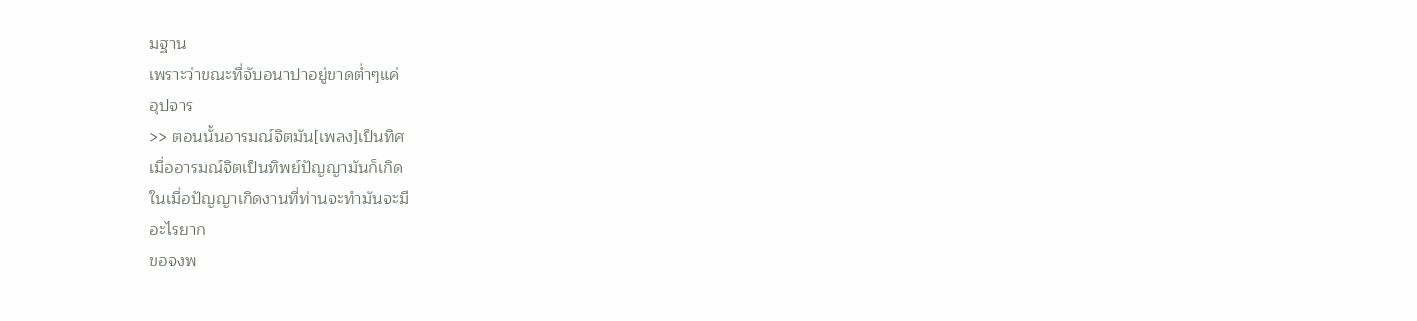มฐาน
เพราะว่าขณะที่จับอนาปาอยู่ขาดต่ำๆแค่
อุปจาร
>> ตอนนั้นอารมณ์จิตมัน[เพลง]เป็นทิศ
เมื่ออารมณ์จิตเป็นทิพย์ปัญญามันก็เกิด
ในเมื่อปัญญาเกิดงานที่ท่านจะทำมันจะมี
อะไรยาก
ขอจงพ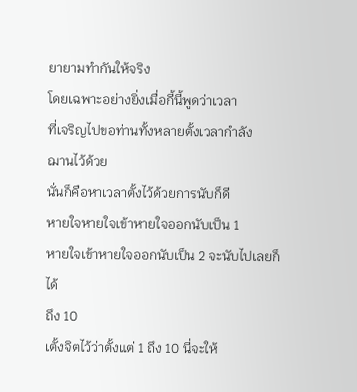ยายามทำกันให้จริง
โดยเฉพาะอย่างยิ่งเมื่อกี้นี้พูดว่าเวลา
ที่เจริญไปขอท่านทั้งหลายตั้งเวลากำลัง
ฌานไว้ด้วย
นั่นก็คือหาเวลาตั้งไว้ด้วยการนับก็ดี
หายใจหายใจเข้าหายใจออกนับเป็น 1
หายใจเข้าหายใจออกนับเป็น 2 จะนับไปเลยก็
ได้
ถึง 10
เตั้งจิตไว้ว่าตั้งแต่ 1 ถึง 10 นี่จะให้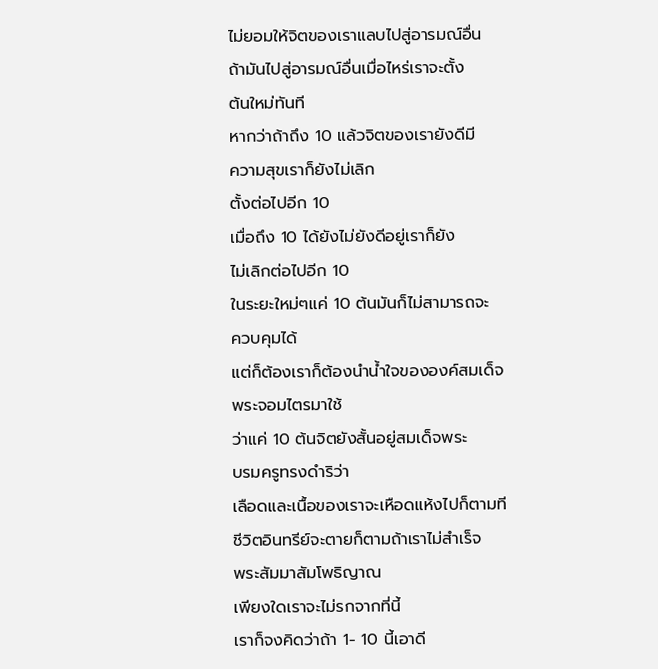ไม่ยอมให้จิตของเราแลบไปสู่อารมณ์อื่น
ถ้ามันไปสู่อารมณ์อื่นเมื่อไหร่เราจะตั้ง
ต้นใหม่ทันที
หากว่าถ้าถึง 10 แล้วจิตของเรายังดีมี
ความสุขเราก็ยังไม่เลิก
ตั้งต่อไปอีก 10
เมื่อถึง 10 ได้ยังไม่ยังดีอยู่เราก็ยัง
ไม่เลิกต่อไปอีก 10
ในระยะใหม่ๆแค่ 10 ต้นมันก็ไม่สามารถจะ
ควบคุมได้
แต่ก็ต้องเราก็ต้องนำน้ำใจขององค์สมเด็จ
พระจอมไตรมาใช้
ว่าแค่ 10 ต้นจิตยังสั้นอยู่สมเด็จพระ
บรมครูทรงดำริว่า
เลือดและเนื้อของเราจะเหือดแห้งไปก็ตามที
ชีวิตอินทรีย์จะตายก็ตามถ้าเราไม่สำเร็จ
พระสัมมาสัมโพธิญาณ
เพียงใดเราจะไม่รกจากที่นี้
เราก็จงคิดว่าถ้า 1- 10 นี้เอาดี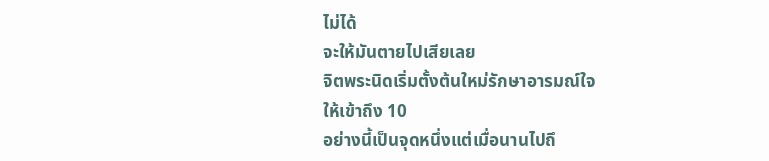ไม่ได้
จะให้มันตายไปเสียเลย
จิตพระนิดเริ่มตั้งต้นใหม่รักษาอารมณ์ใจ
ให้เข้าถึง 10
อย่างนี้เป็นจุดหนึ่งแต่เมื่อนานไปถึ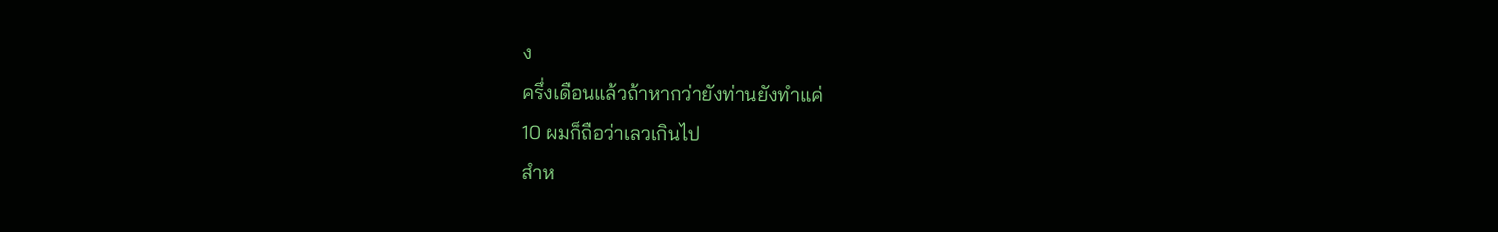ง
ครึ่งเดือนแล้วถ้าหากว่ายังท่านยังทำแค่
10 ผมก็ถือว่าเลวเกินไป
สำห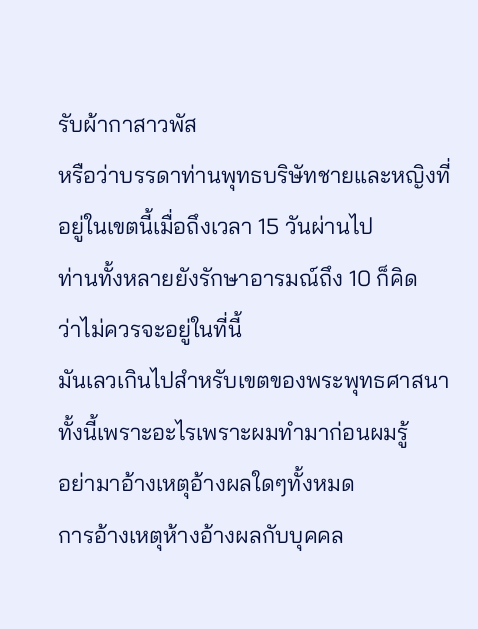รับผ้ากาสาวพัส
หรือว่าบรรดาท่านพุทธบริษัทชายและหญิงที่
อยู่ในเขตนี้เมื่อถึงเวลา 15 วันผ่านไป
ท่านทั้งหลายยังรักษาอารมณ์ถึง 10 ก็คิด
ว่าไม่ควรจะอยู่ในที่นี้
มันเลวเกินไปสำหรับเขตของพระพุทธศาสนา
ทั้งนี้เพราะอะไรเพราะผมทำมาก่อนผมรู้
อย่ามาอ้างเหตุอ้างผลใดๆทั้งหมด
การอ้างเหตุห้างอ้างผลกับบุคคล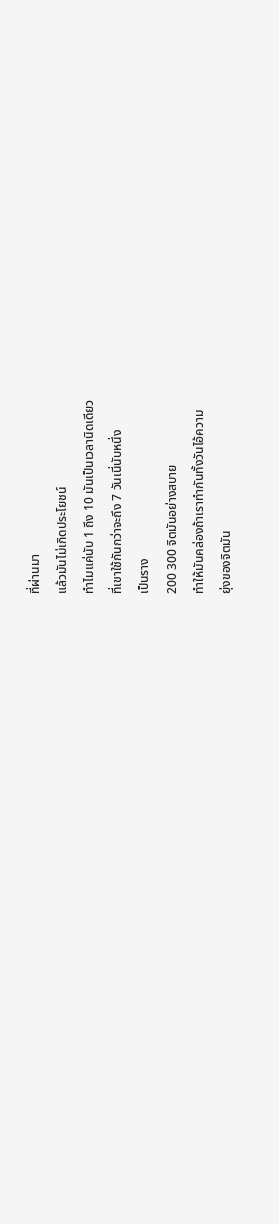ที่ผ่านมา
แล้วมันไม่เกิดประโยชน์
ทำไมแค่นับ 1 ถึง 10 มันเป็นเวลานิดเดียว
ที่เขาใช้กันกว่าจะถึง 7 วันเนี่นับหนึ่ง
เป็นราง
200 300 จิตมันอย่างสบาย
ทำให้มันคล่องถ้าเราทำกันทั้งวันไอ้ความ
ยุ่งของจิตมัน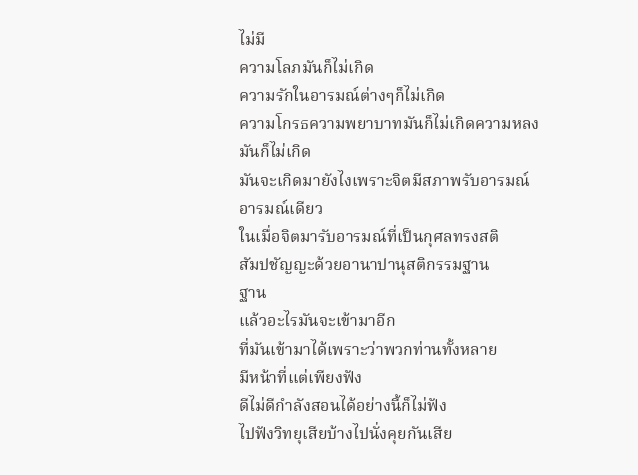ไม่มี
ความโลภมันก็ไม่เกิด
ความรักในอารมณ์ต่างๆก็ไม่เกิด
ความโกรธความพยาบาทมันก็ไม่เกิดความหลง
มันก็ไม่เกิด
มันจะเกิดมายังไงเพราะจิตมีสภาพรับอารมณ์
อารมณ์เดียว
ในเมื่อจิตมารับอารมณ์ที่เป็นกุศลทรงสติ
สัมปชัญญะด้วยอานาปานุสติกรรมฐาน
ฐาน
แล้วอะไรมันจะเข้ามาอีก
ที่มันเข้ามาได้เพราะว่าพวกท่านทั้งหลาย
มีหน้าที่แต่เพียงฟัง
ดีไม่ดีกำลังสอนได้อย่างนี้ก็ไม่ฟัง
ไปฟังวิทยุเสียบ้างไปนั่งคุยกันเสีย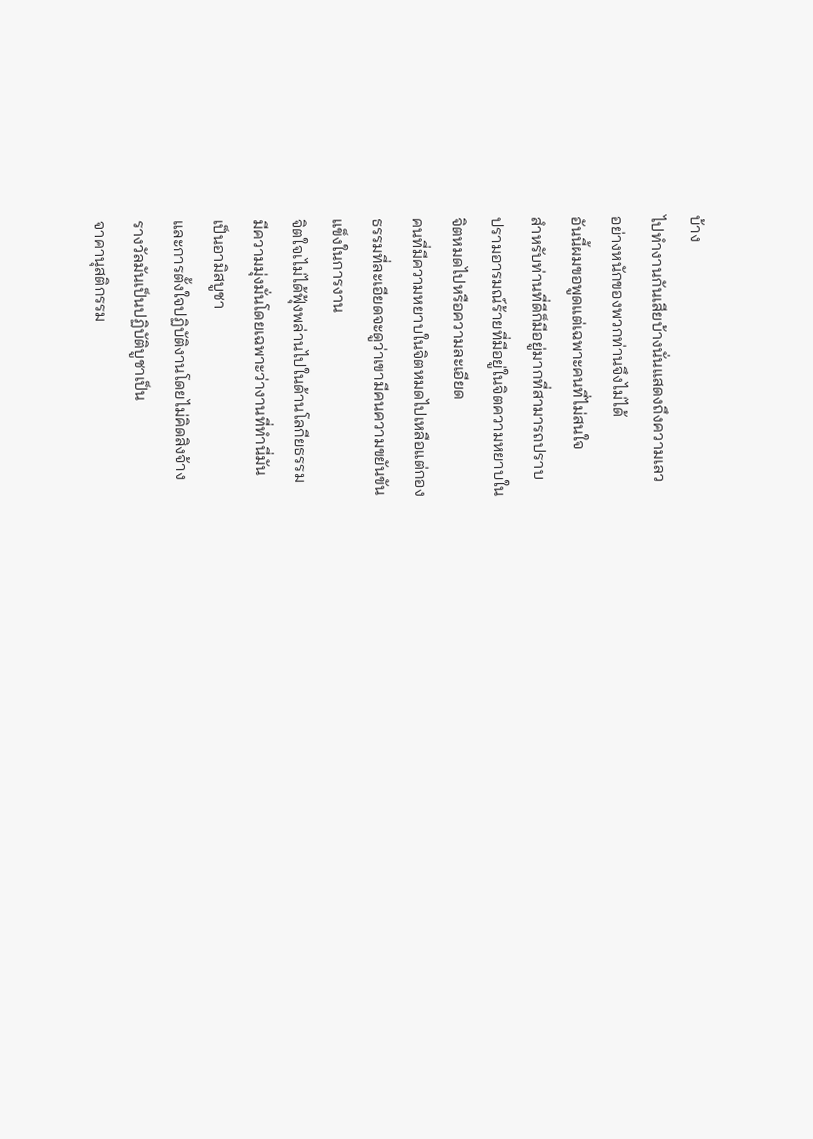บ้าง
ไปทำงานกันเสียบ้างนั่นแสดงถึงความเลว
อย่างหนักของพวกท่านจึงไม่ได้
อันนี้ผมขอพูดแต่เฉพาะคนที่ไม่สนใจ
สำหรับท่านที่ดีก็มีอยู่มากที่สามารถปราบ
ปรามอารมณ์ร้ายที่มีอยู่ในจิตความหยาบใน
จิตหมดไปหรือความละเอียด
คนที่มีความหยาบในจิตหมดไปเหลือแต่กอง
ธรรมที่ละเอียดจะดูว่าเขามีคนความขยันขัน
แข็งในการงาน
จิตใจเไม่ได้ฟุ้งพล่านไปในด้านโลกียธรรม
มีความมุ่งมั่นโดยเฉพาะว่างานที่ทำนี่มัน
เป็นอามิสบูชา
และการตั้งใจปฏิบัติงานโดยไม่คิดสิงจ้าง
รางวัลมันเป็นปฏิบัติบูชาเป็น
จาคานุสติกรรม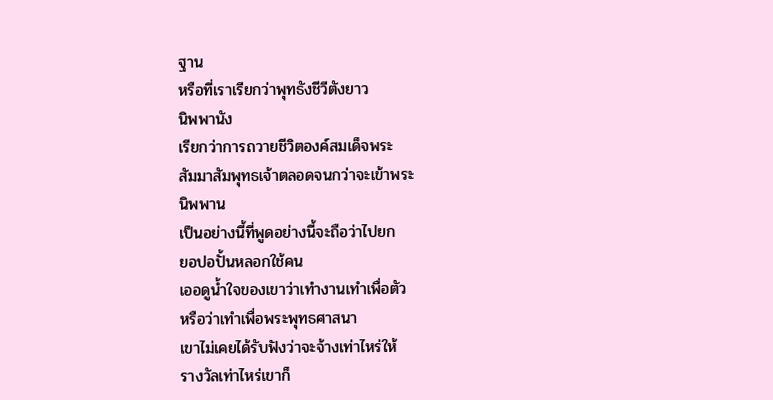ฐาน
หรือที่เราเรียกว่าพุทธังชีวีตังยาว
นิพพานัง
เรียกว่าการถวายชีวิตองค์สมเด็จพระ
สัมมาสัมพุทธเจ้าตลอดจนกว่าจะเข้าพระ
นิพพาน
เป็นอย่างนี้ที่พูดอย่างนี้จะถือว่าไปยก
ยอปอปั้นหลอกใช้คน
เออดูน้ำใจของเขาว่าเทำงานเทำเพื่อตัว
หรือว่าเทำเพื่อพระพุทธศาสนา
เขาไม่เคยได้รับฟังว่าจะจ้างเท่าไหร่ให้
รางวัลเท่าไหร่เขาก็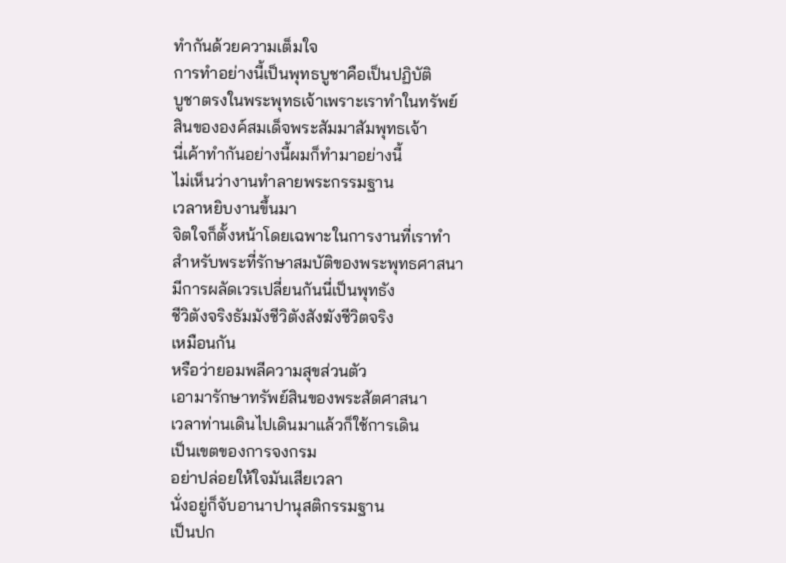ทำกันด้วยความเต็มใจ
การทำอย่างนี้เป็นพุทธบูชาคือเป็นปฏิบัติ
บูชาตรงในพระพุทธเจ้าเพราะเราทำในทรัพย์
สินขององค์สมเด็จพระสัมมาสัมพุทธเจ้า
นี่เค้าทำกันอย่างนี้ผมก็ทำมาอย่างนี้
ไม่เห็นว่างานทำลายพระกรรมฐาน
เวลาหยิบงานขึ้นมา
จิตใจก็ตั้งหน้าโดยเฉพาะในการงานที่เราทำ
สำหรับพระที่รักษาสมบัติของพระพุทธศาสนา
มีการผลัดเวรเปลี่ยนกันนี่เป็นพุทธัง
ชีวิตังจริงธัมมังชีวิตังสังฆังชีวิตจริง
เหมือนกัน
หรือว่ายอมพลีความสุขส่วนตัว
เอามารักษาทรัพย์สินของพระสัตศาสนา
เวลาท่านเดินไปเดินมาแล้วก็ใช้การเดิน
เป็นเขตของการจงกรม
อย่าปล่อยให้ใจมันเสียเวลา
นั่งอยู่ก็จับอานาปานุสติกรรมฐาน
เป็นปก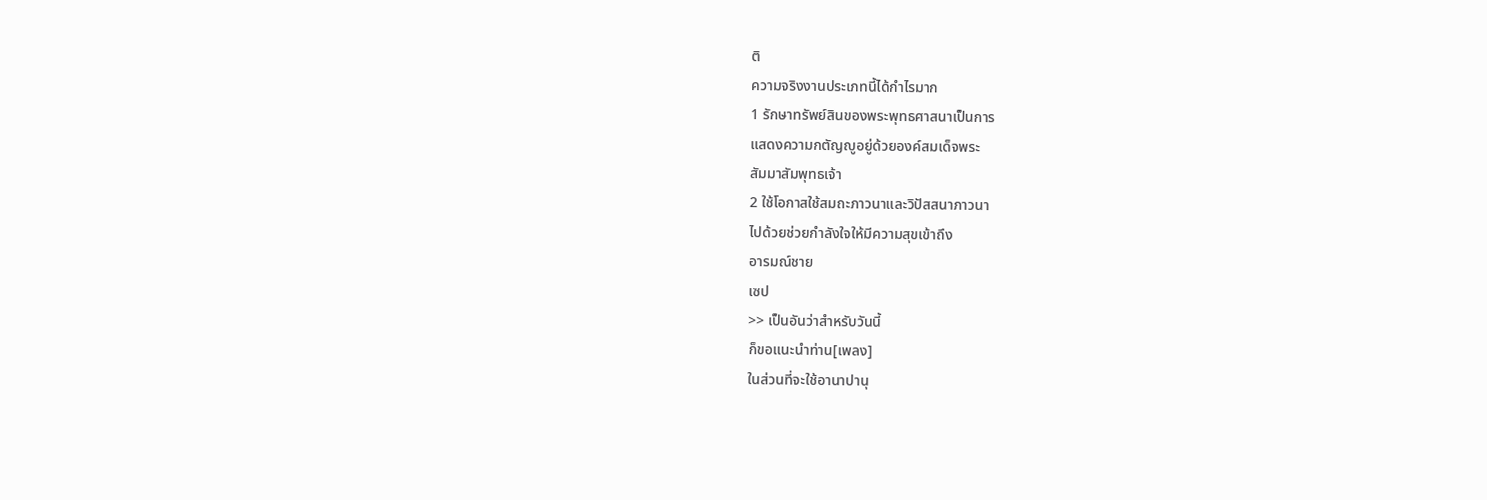ติ
ความจริงงานประเภทนี้ได้กำไรมาก
1 รักษาทรัพย์สินของพระพุทธศาสนาเป็นการ
แสดงความกตัญญูอยู่ด้วยองค์สมเด็จพระ
สัมมาสัมพุทธเจ้า
2 ใช้โอกาสใช้สมถะภาวนาและวิปัสสนาภาวนา
ไปด้วยช่วยกำลังใจให้มีความสุขเข้าถึง
อารมณ์ชาย
เซป
>> เป็นอันว่าสำหรับวันนี้
ก็ขอแนะนำท่าน[เพลง]
ในส่วนที่จะใช้อานาปานุ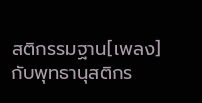สติกรรมฐาน[เพลง]
กับพุทธานุสติกร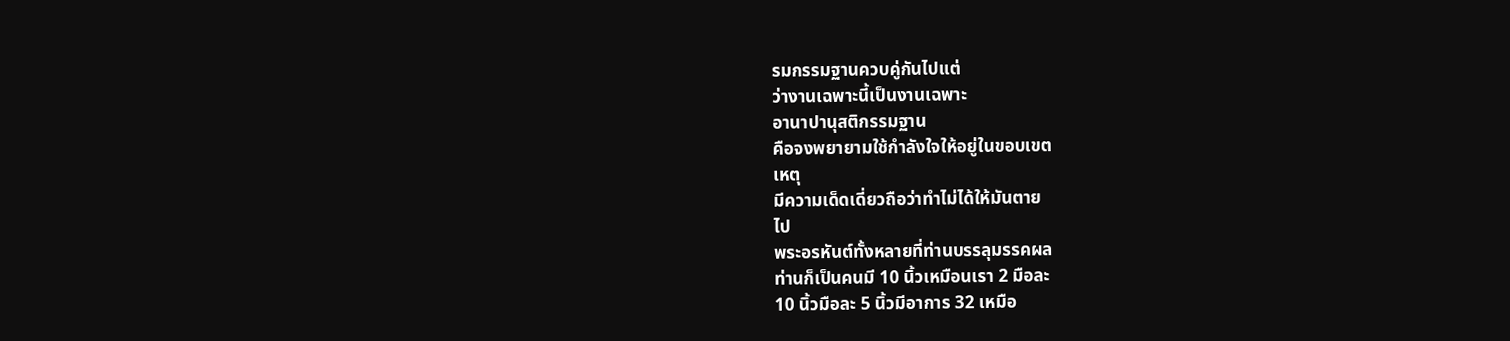รมกรรมฐานควบคู่กันไปแต่
ว่างานเฉพาะนี้เป็นงานเฉพาะ
อานาปานุสติกรรมฐาน
คือจงพยายามใช้กำลังใจให้อยู่ในขอบเขต
เหตุ
มีความเด็ดเดี่ยวถือว่าทำไม่ได้ให้มันตาย
ไป
พระอรหันต์ทั้งหลายที่ท่านบรรลุมรรคผล
ท่านก็เป็นคนมี 10 นิ้วเหมือนเรา 2 มือละ
10 นิ้วมือละ 5 นิ้วมีอาการ 32 เหมือ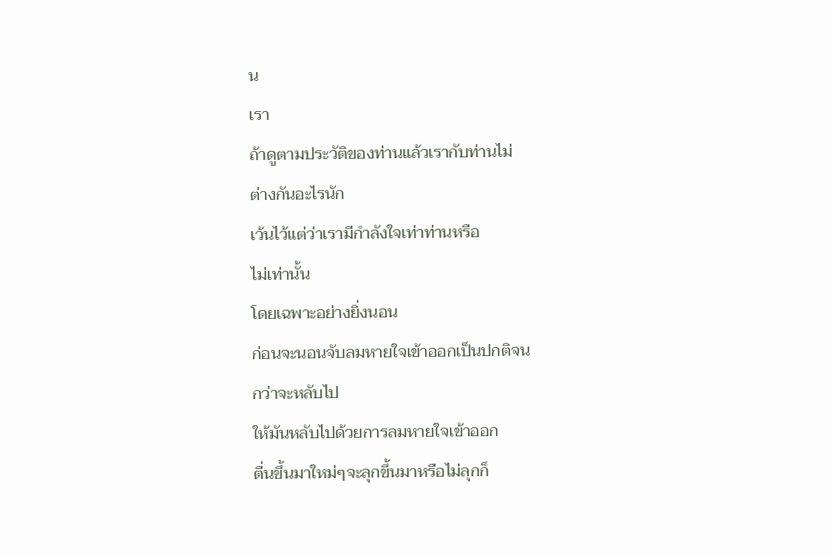น
เรา
ถ้าดูตามประวัติของท่านแล้วเรากับท่านไม่
ต่างกันอะไรนัก
เว้นไว้แต่ว่าเรามีกำลังใจเท่าท่านหรือ
ไม่เท่านั้น
โดยเฉพาะอย่างยิ่งนอน
ก่อนจะนอนจับลมหายใจเข้าออกเป็นปกติจน
กว่าจะหลับไป
ให้มันหลับไปด้วยการลมหายใจเข้าออก
ตื่นขึ้นมาใหม่ๆจะลุกขึ้นมาหรือไม่ลุกก็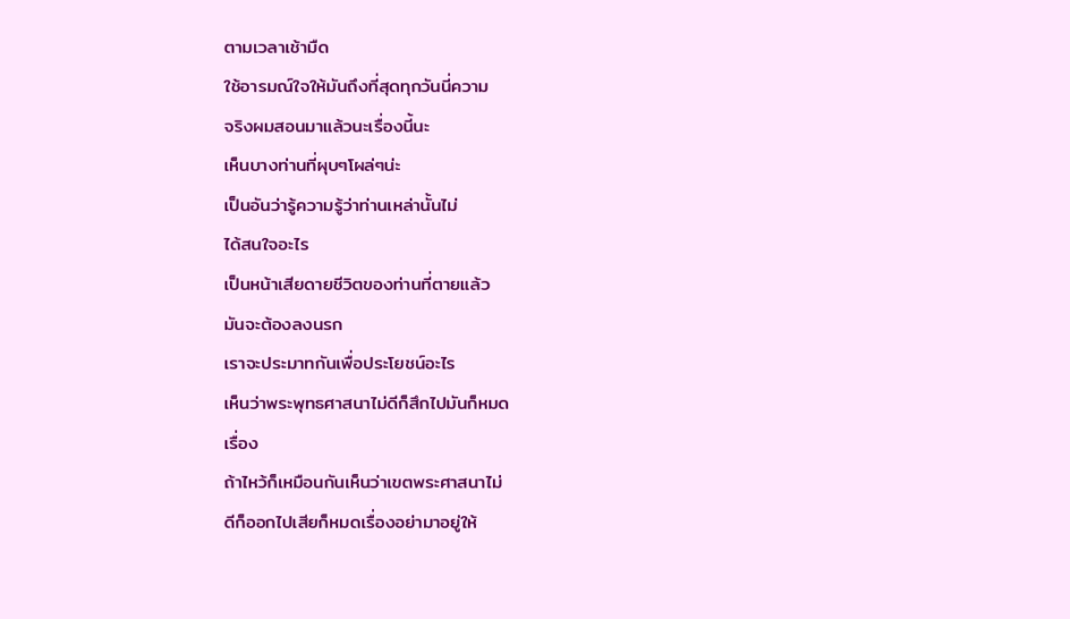ตามเวลาเช้ามืด
ใช้อารมณ์ใจให้มันถึงที่สุดทุกวันนี่ความ
จริงผมสอนมาแล้วนะเรื่องนี้นะ
เห็นบางท่านที่ผุบๆโผล่ๆน่ะ
เป็นอันว่ารู้ความรู้ว่าท่านเหล่านั้นไม่
ได้สนใจอะไร
เป็นหน้าเสียดายชีวิตของท่านที่ตายแล้ว
มันจะต้องลงนรก
เราจะประมาทกันเพื่อประโยชน์อะไร
เห็นว่าพระพุทธศาสนาไม่ดีก็สึกไปมันก็หมด
เรื่อง
ถ้าไหว้ก็เหมือนกันเห็นว่าเขตพระศาสนาไม่
ดีก็ออกไปเสียก็หมดเรื่องอย่ามาอยู่ให้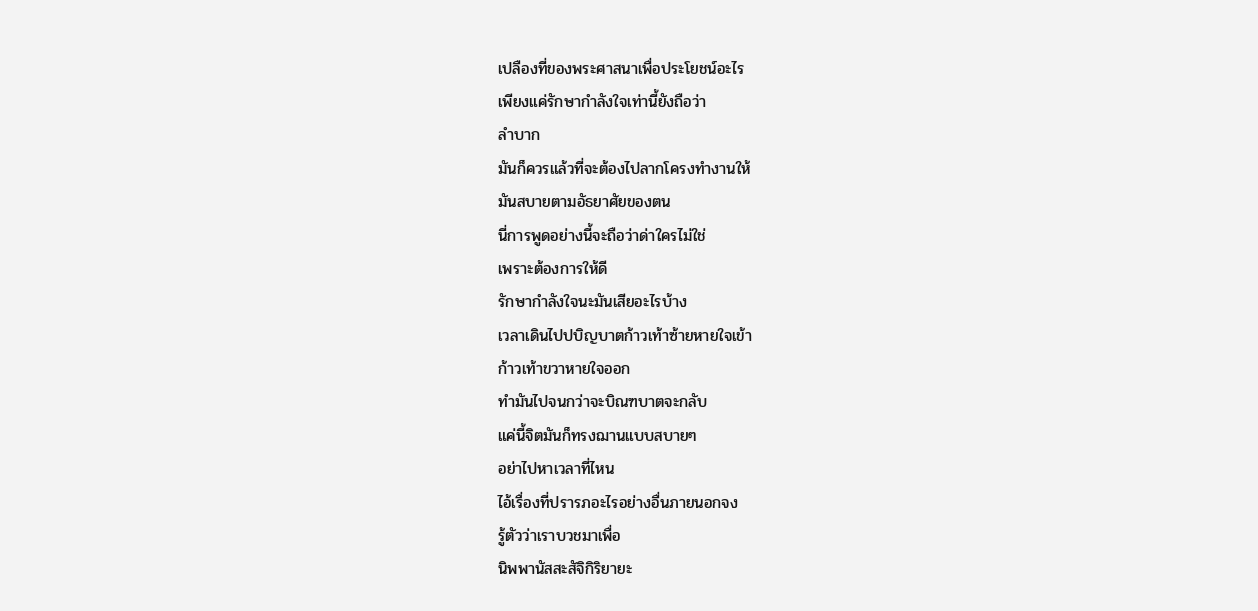เปลืองที่ของพระศาสนาเพื่อประโยชน์อะไร
เพียงแค่รักษากำลังใจเท่านี้ยังถือว่า
ลำบาก
มันก็ควรแล้วที่จะต้องไปลากโครงทำงานให้
มันสบายตามอัธยาศัยของตน
นี่การพูดอย่างนี้จะถือว่าด่าใครไม่ใช่
เพราะต้องการให้ดี
รักษากำลังใจนะมันเสียอะไรบ้าง
เวลาเดินไปปบิญบาตก้าวเท้าซ้ายหายใจเข้า
ก้าวเท้าขวาหายใจออก
ทำมันไปจนกว่าจะบิณฑบาตจะกลับ
แค่นี้จิตมันก็ทรงฌานแบบสบายๆ
อย่าไปหาเวลาที่ไหน
ไอ้เรื่องที่ปรารภอะไรอย่างอื่นภายนอกจง
รู้ตัวว่าเราบวชมาเพื่อ
นิพพานัสสะสัจิกิริยายะ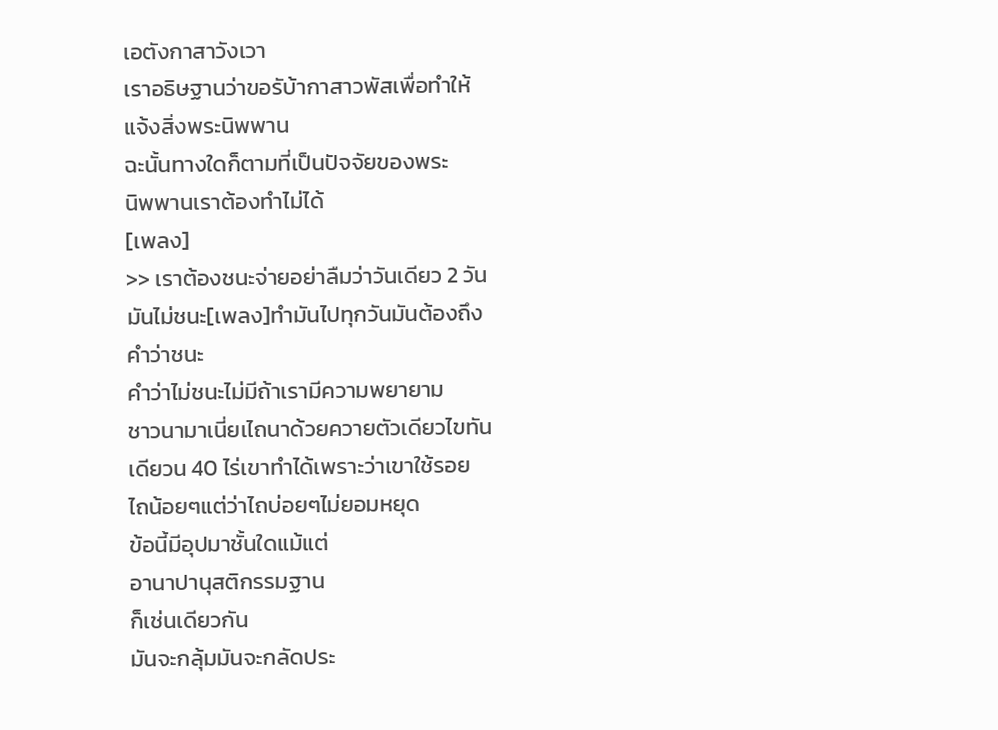เอตังกาสาวังเวา
เราอธิษฐานว่าขอรับ้ากาสาวพัสเพื่อทำให้
แจ้งสิ่งพระนิพพาน
ฉะนั้นทางใดก็ตามที่เป็นปัจจัยของพระ
นิพพานเราต้องทำไม่ได้
[เพลง]
>> เราต้องชนะจ่ายอย่าลืมว่าวันเดียว 2 วัน
มันไม่ชนะ[เพลง]ทำมันไปทุกวันมันต้องถึง
คำว่าชนะ
คำว่าไม่ชนะไม่มีถ้าเรามีความพยายาม
ชาวนามาเนี่ยเไถนาด้วยควายตัวเดียวไขทัน
เดียวน 40 ไร่เขาทำได้เพราะว่าเขาใช้รอย
ไถน้อยๆแต่ว่าไถบ่อยๆไม่ยอมหยุด
ข้อนี้มีอุปมาชั้นใดแม้แต่
อานาปานุสติกรรมฐาน
ก็เช่นเดียวกัน
มันจะกลุ้มมันจะกลัดประ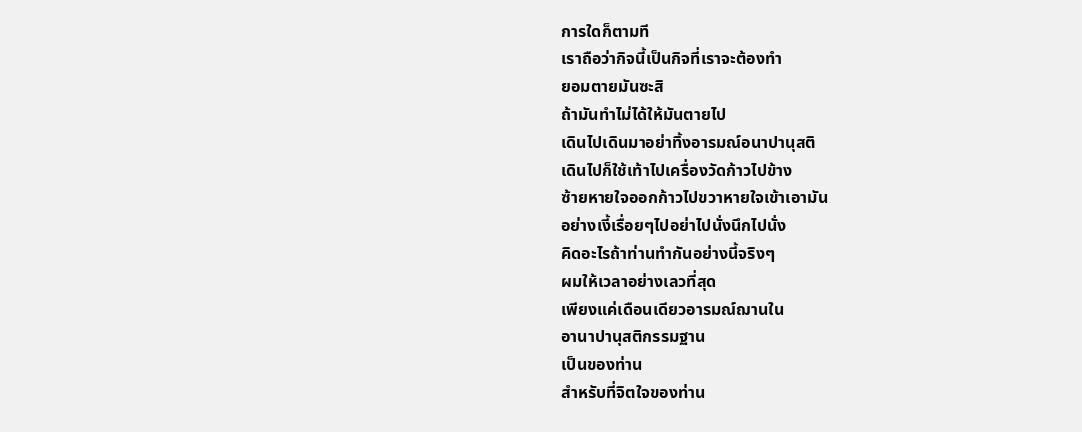การใดก็ตามที
เราถือว่ากิจนี้เป็นกิจที่เราจะต้องทำ
ยอมตายมันซะสิ
ถ้ามันทำไม่ได้ให้มันตายไป
เดินไปเดินมาอย่าทิ้งอารมณ์อนาปานุสติ
เดินไปก็ใช้เท้าไปเครื่องวัดก้าวไปข้าง
ซ้ายหายใจออกก้าวไปขวาหายใจเข้าเอามัน
อย่างเงี้เรื่อยๆไปอย่าไปนั่งนึกไปนั่ง
คิดอะไรถ้าท่านทำกันอย่างนี้จริงๆ
ผมให้เวลาอย่างเลวที่สุด
เพียงแค่เดือนเดียวอารมณ์ฌานใน
อานาปานุสติกรรมฐาน
เป็นของท่าน
สำหรับที่จิตใจของท่าน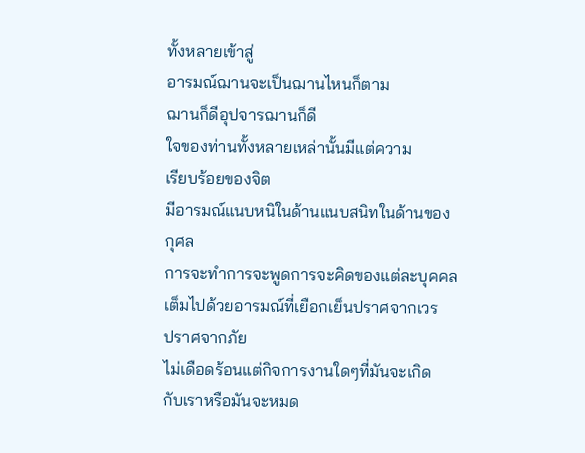ทั้งหลายเข้าสู่
อารมณ์ฌานจะเป็นฌานไหนก็ตาม
ฌานก็ดีอุปจารฌานก็ดี
ใจของท่านทั้งหลายเหล่านั้นมีแต่ความ
เรียบร้อยของจิต
มีอารมณ์แนบหนิในด้านแนบสนิทในด้านของ
กุศล
การจะทำการจะพูดการจะคิดของแต่ละบุคคล
เต็มไปด้วยอารมณ์ที่เยือกเย็นปราศจากเวร
ปราศจากภัย
ไม่เดือดร้อนแต่กิจการงานใดๆที่มันจะเกิด
กับเราหรือมันจะหมด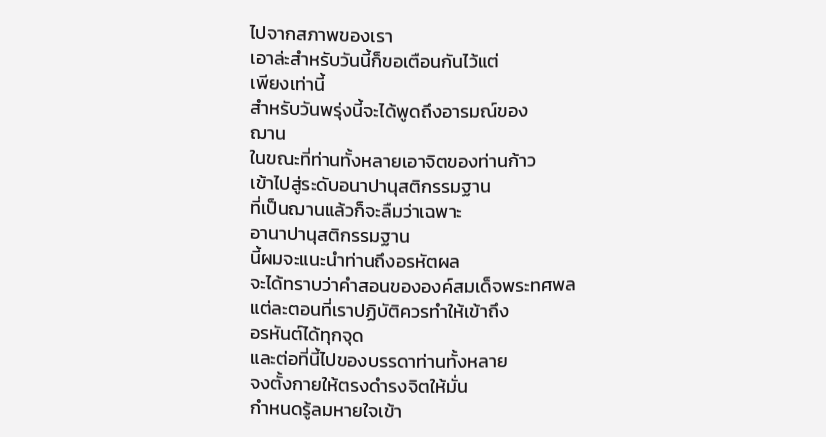ไปจากสภาพของเรา
เอาล่ะสำหรับวันนี้ก็ขอเตือนกันไว้แต่
เพียงเท่านี้
สำหรับวันพรุ่งนี้จะได้พูดถึงอารมณ์ของ
ฌาน
ในขณะที่ท่านทั้งหลายเอาจิตของท่านก้าว
เข้าไปสู่ระดับอนาปานุสติกรรมฐาน
ที่เป็นฌานแล้วก็จะลืมว่าเฉพาะ
อานาปานุสติกรรมฐาน
นี้ผมจะแนะนำท่านถึงอรหัตผล
จะได้ทราบว่าคำสอนขององค์สมเด็จพระทศพล
แต่ละตอนที่เราปฏิบัติควรทำให้เข้าถึง
อรหันต์ได้ทุกจุด
และต่อที่นี้ไปของบรรดาท่านทั้งหลาย
จงตั้งกายให้ตรงดำรงจิตให้มั่น
กำหนดรู้ลมหายใจเข้า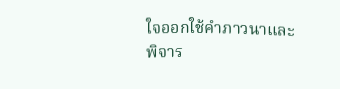ใจออกใช้คำภาวนาและ
พิจาร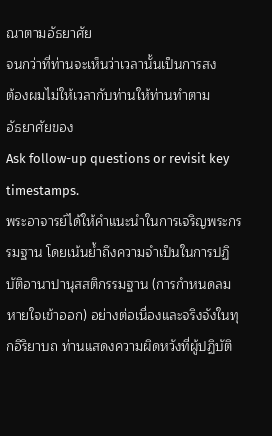ณาตามอัธยาศัย
จนกว่าที่ท่านจะเห็นว่าเวลานั้นเป็นการสง
ต้องผมไม่ให้เวลากับท่านให้ท่านทำตาม
อัธยาศัยของ
Ask follow-up questions or revisit key timestamps.
พระอาจารย์ได้ให้คำแนะนำในการเจริญพระกรรมฐาน โดยเน้นย้ำถึงความจำเป็นในการปฏิบัติอานาปานุสสติกรรมฐาน (การกำหนดลมหายใจเข้าออก) อย่างต่อเนื่องและจริงจังในทุกอิริยาบถ ท่านแสดงความผิดหวังที่ผู้ปฏิบัติ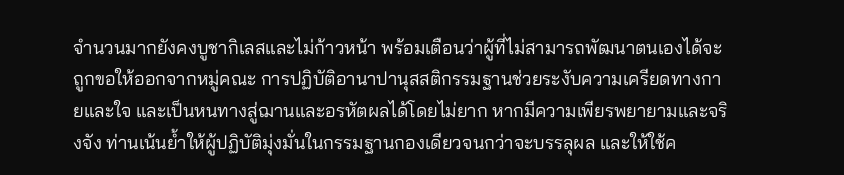จำนวนมากยังคงบูชากิเลสและไม่ก้าวหน้า พร้อมเตือนว่าผู้ที่ไม่สามารถพัฒนาตนเองได้จะถูกขอให้ออกจากหมู่คณะ การปฏิบัติอานาปานุสสติกรรมฐานช่วยระงับความเครียดทางกายและใจ และเป็นหนทางสู่ฌานและอรหัตผลได้โดยไม่ยาก หากมีความเพียรพยายามและจริงจัง ท่านเน้นย้ำให้ผู้ปฏิบัติมุ่งมั่นในกรรมฐานกองเดียวจนกว่าจะบรรลุผล และให้ใช้ค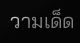วามเด็ด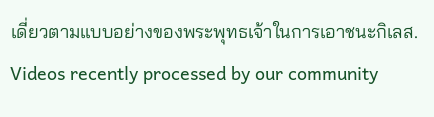เดี่ยวตามแบบอย่างของพระพุทธเจ้าในการเอาชนะกิเลส.
Videos recently processed by our community